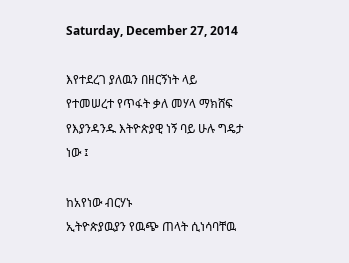Saturday, December 27, 2014

እየተደረገ ያለዉን በዘርኝነት ላይ የተመሠረተ የጥፋት ቃለ መሃላ ማክሸፍ የእያንዳንዱ እትዮጵያዊ ነኝ ባይ ሁሉ ግዴታ ነው ፤

ከአየነው ብርሃኑ
ኢትዮጵያዉያን የዉጭ ጠላት ሲነሳባቸዉ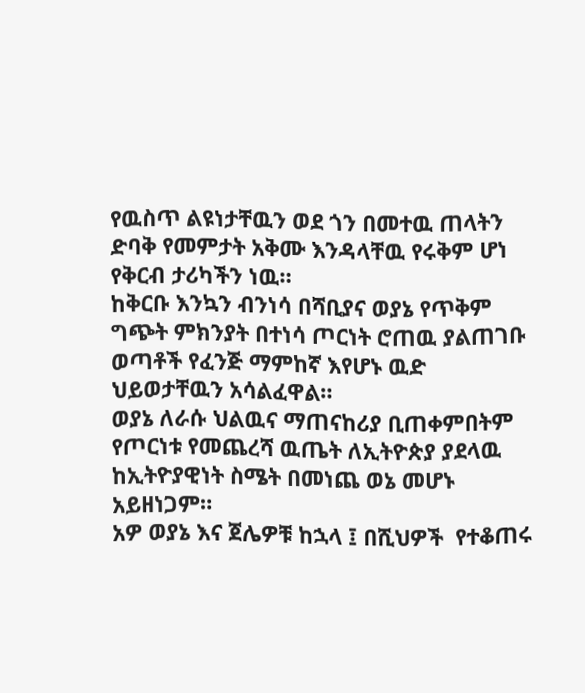የዉስጥ ልዩነታቸዉን ወደ ጎን በመተዉ ጠላትን ድባቅ የመምታት አቅሙ እንዳላቸዉ የሩቅም ሆነ የቅርብ ታሪካችን ነዉ።
ከቅርቡ እንኳን ብንነሳ በሻቢያና ወያኔ የጥቅም ግጭት ምክንያት በተነሳ ጦርነት ሮጠዉ ያልጠገቡ ወጣቶች የፈንጅ ማምከኛ እየሆኑ ዉድ ህይወታቸዉን አሳልፈዋል።
ወያኔ ለራሱ ህልዉና ማጠናከሪያ ቢጠቀምበትም የጦርነቱ የመጨረሻ ዉጤት ለኢትዮጵያ ያደላዉ  ከኢትዮያዊነት ስሜት በመነጨ ወኔ መሆኑ አይዘነጋም።
አዎ ወያኔ እና ጀሌዎቹ ከኋላ ፤ በሺህዎች  የተቆጠሩ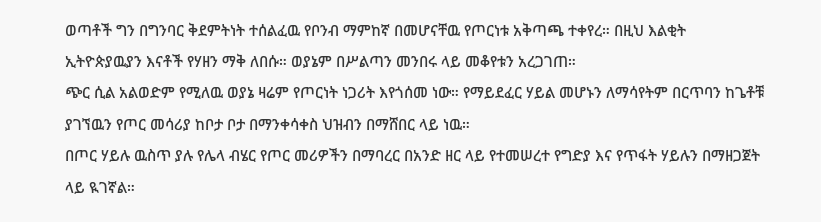ወጣቶች ግን በግንባር ቅደምትነት ተሰልፈዉ የቦንብ ማምከኛ በመሆናቸዉ የጦርነቱ አቅጣጫ ተቀየረ። በዚህ እልቂት ኢትዮጵያዉያን እናቶች የሃዘን ማቅ ለበሱ። ወያኔም በሥልጣን መንበሩ ላይ መቆየቱን አረጋገጠ።
ጭር ሲል አልወድም የሚለዉ ወያኔ ዛሬም የጦርነት ነጋሪት እየጎሰመ ነው። የማይደፈር ሃይል መሆኑን ለማሳየትም በርጥባን ከጌቶቹ ያገኘዉን የጦር መሳሪያ ከቦታ ቦታ በማንቀሳቀስ ህዝብን በማሸበር ላይ ነዉ።
በጦር ሃይሉ ዉስጥ ያሉ የሌላ ብሄር የጦር መሪዎችን በማባረር በአንድ ዘር ላይ የተመሠረተ የግድያ እና የጥፋት ሃይሉን በማዘጋጀት ላይ ዪገኛል።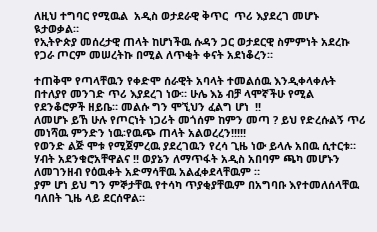ለዚህ ተግባር የሚዉል  አዲስ ወታደራዊ ቅጥር  ጥሪ እያደረገ መሆኑ ዪታወቃል።
የኢትዮጵያ መሰረታዊ ጠላት ከሆነችዉ ሱዳን ጋር ወታደርዊ ስምምነት አደረኩ የጋራ ጦርም መሠረትኩ በሚል ለጥቂት ቀናት አደነቆረን።

ተጠቅሞ የጣላቸዉን የቀድሞ ሰራዊት አባላት ተመልሰዉ እንዲቀላቀሉት በተለያየ መንገድ ጥሪ እያደረገ ነው። ሁሌ እኔ ብቻ ላሞኛችሁ የሚል የደንቆሮዎች ዘይቤ። መልሱ ግን ሞኚህን ፈልግ ሆነ  !!
ለመሆኑ ይኸ ሁሉ የጦርነት ነጋሪት መጎሰም ከምን መጣ ? ይህ የድረሱልኝ ጥሪ መነሻዉ ምንድን ነዉ፡የዉጭ ጠላት አልወረረን!!!!!
የወንድ ልጅ ሞቱ የሚጀምረዉ ያደረገዉን የረሳ ጊዜ ነው ይላሉ አበዉ ሲተርቱ።
ሃብት አደንቁሮአቸዋልና !! ወያኔን ለማጥፋት አዲስ አበባም ጫካ መሆኑን ለመገንዘብ የዕዉቀት አድማሳቸዉ አልፈቀደላቸዉም ።
ያም ሆነ ይህ ግን ምኞታቸዉ የተሳካ ጥያቂያቸዉም በአግባቡ እየተመለሰላቸዉ ባለበት ጊዜ ላይ ደርሰዋል።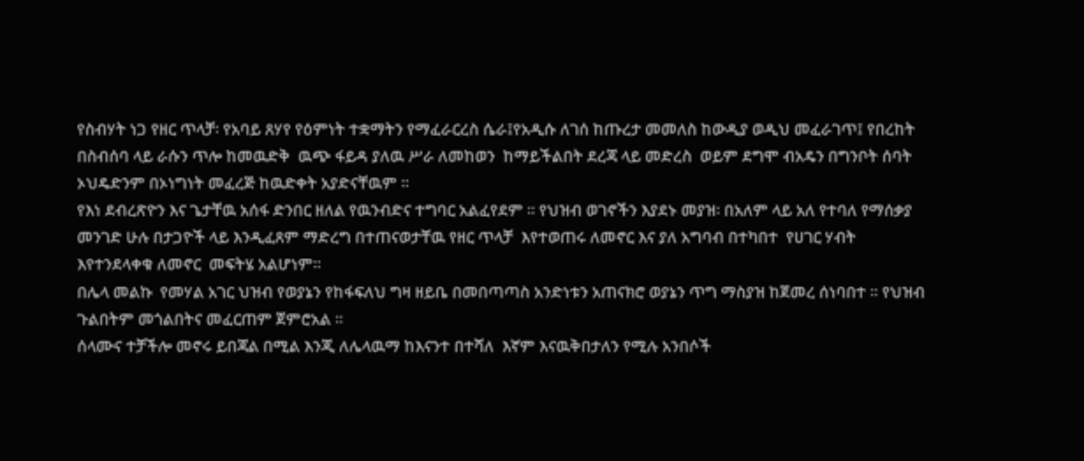የስብሃት ነጋ የዘር ጥላቻ፡ የአባይ ጸሃየ የዕምነት ተቋማትን የማፈራርረስ ሴራ፤የአዲሱ ለገሰ ከጡረታ መመለስ ከውዲያ ወዲህ መፈራገጥ፤ የበረከት በስብሰባ ላይ ራሱን ጥሎ ከመዉድቅ  ዉጭ ፋይዳ ያለዉ ሥራ ለመከወን  ከማይችልበት ደረጃ ላይ መድረስ  ወይም ደግሞ ብአዴን በግንቦት ሰባት  ኦህዴድንም በኦነግነት መፈረጅ ከዉድቀት አያድናቸዉም ።
የእነ ደብረጽዮን እና ጌታቸዉ አሰፋ ድንበር ዘለል የዉንብድና ተግባር አልፈየደም ። የህዝብ ወገኖችን እያደኑ መያዝ፡ በአለም ላይ አለ የተባለ የማሰቃያ መንገድ ሁሉ በታጋዮች ላይ እንዲፈጸም ማድረግ በተጠናወታቸዉ የዘር ጥላቻ  እየተወጠሩ ለመኖር እና ያለ አግባብ በተካበተ  የሀገር ሃብት እየተንደላቀቁ ለመኖር  መፍትሄ አልሆነም።
በሌላ መልኩ  የመሃል አገር ህዝብ የወያኔን የከፋፍለህ ግዛ ዘይቤ በመበጣጣስ አንድነቱን አጠናክሮ ወያኔን ጥግ ማስያዝ ከጀመረ ሰነባበተ ። የህዝብ ጉልበትም መጎልበትና መፈርጠም ጀምሮአል ።
ሰላሙና ተቻችሎ መኖሩ ይበጃል በሚል እንጂ ለሌላዉማ ከእናንተ በተሻለ  እኛም እናዉቅበታለን የሚሉ አንበሶች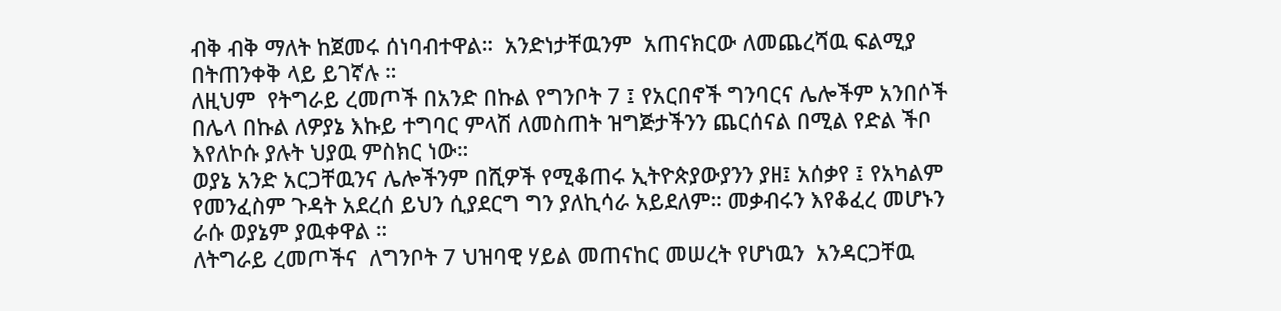ብቅ ብቅ ማለት ከጀመሩ ሰነባብተዋል።  አንድነታቸዉንም  አጠናክርው ለመጨረሻዉ ፍልሚያ በትጠንቀቅ ላይ ይገኛሉ ።
ለዚህም  የትግራይ ረመጦች በአንድ በኩል የግንቦት 7 ፤ የአርበኖች ግንባርና ሌሎችም አንበሶች በሌላ በኩል ለዎያኔ እኩይ ተግባር ምላሽ ለመስጠት ዝግጅታችንን ጨርሰናል በሚል የድል ችቦ እየለኮሱ ያሉት ህያዉ ምስክር ነው።
ወያኔ አንድ አርጋቸዉንና ሌሎችንም በሺዎች የሚቆጠሩ ኢትዮጵያውያንን ያዘ፤ አሰቃየ ፤ የአካልም የመንፈስም ጉዳት አደረሰ ይህን ሲያደርግ ግን ያለኪሳራ አይደለም። መቃብሩን እየቆፈረ መሆኑን  ራሱ ወያኔም ያዉቀዋል ።
ለትግራይ ረመጦችና  ለግንቦት 7 ህዝባዊ ሃይል መጠናከር መሠረት የሆነዉን  አንዳርጋቸዉ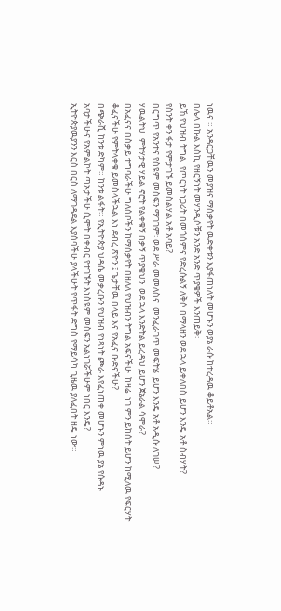ነዉና ። አንዳርጋቸዉን መያዝና ማሰቃየት ዉድቀቱን እያፋጠነለት መሆኑን ወያኔ ራሱ ከተረዳዉ ቆይቶአል።
በሌላ በኩል እስኪ የዘርኝነት መሃንዲሶቹን አንድ አንድ ጥያቄዎች እንጠይቅ፡
ይኸ የህዝብ ትግል  የጦርነት ነጋሪት በመጎሰምና የድረሱልኝ ለቅሶ በማላዘን ወደ ኋላ ይቀለበስ ይሆን እንዴ አቶ ስብሃት?
የስንት ቀን ፋታ የምታገኙ ይመስልሃል አቶ አባይ?
በርግጥ የአንተና የስዩም መስፍን ማገገም፡ ወደ ሥራ መመለስና  መንፈራገጥ መፍትሄ  ይሆን እንዴ አቶ አዲሱ ለገሠ?
ሃዉልትህ  ምትሃታዊ ሃይል ኖሮት የልቀቁኝ በቃኝ ጥያቄህን  ወደ ኋላ እንድትል ይረዳህ ይሆን ጀኔራል ሳሞራ?
በአፈናና በስቃይ ተግባራችሁ ግለሰቦችን ከማሰቃየት በዘለለ የህዝብን ትግል አፍናችሁ  ከዛሬ  ነገ ምን ይከሰት ይሆን ከሚለዉ የፍርሃት ቆፈናችሁ የምትላቀቁ ይመስላችኋል እነ ደብረ ጽዮን ፤ ጌታቸዉ በላይ እና የአፈና ቡድናችሁ?
በጭራሺ ከንቱ ድካም። ከንቱ ልፋት። የኢትዮጵያ ህዳሴ መቃረቡን የህዝብ የነጻነት ጮራ እየፈነጠቀ መሆኑን ምነዉ ያኔ የሱዳኑ አባታችሁና የአምልኮት ጣኦታችሁ ሲሞት በቀብር የተገኙት እነስዩም መስፍን አልነገሯችሁም ነበር እንዴ?
ኢትዮጵያዉያንን እርስ በርስ ለማገዳደል እያሰባችሁ ያላችሁት የጥፋት ድግስ የማይሳካ ጊዜዉ ያለፈበት ዘዴ ነው።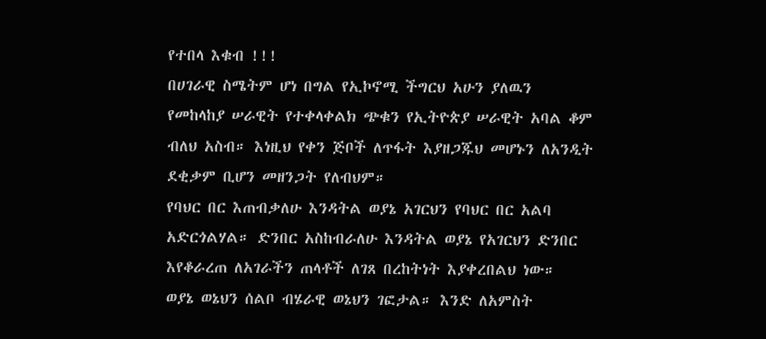የተበላ እቁብ !!!
በሀገራዊ ስሜትም ሆነ በግል የኢኮኖሚ ችግርህ አሁን ያለዉን የመከላከያ ሠራዊት የተቀላቀልክ ጭቁን የኢትዮጵያ ሠራዊት አባል ቆም ብለህ አስብ። እነዚህ የቀን ጅቦች ለጥፋት እያዘጋጁህ መሆኑን ለአንዲት ደቂቃም ቢሆን መዘንጋት የለብህም።
የባህር በር እጠብቃለሁ እንዳትል ወያኔ አገርህን የባህር በር አልባ አድርጎልሃል። ድንበር አስከብራለሁ እንዳትል ወያኔ የአገርህን ድንበር እየቆራረጠ ለአገራችን ጠላቶች ለገጸ በረከትነት እያቀረበልህ ነው።
ወያኔ ወኔህን ሰልቦ ብሄራዊ ወኔህን ገፎታል። እንድ ለአምስት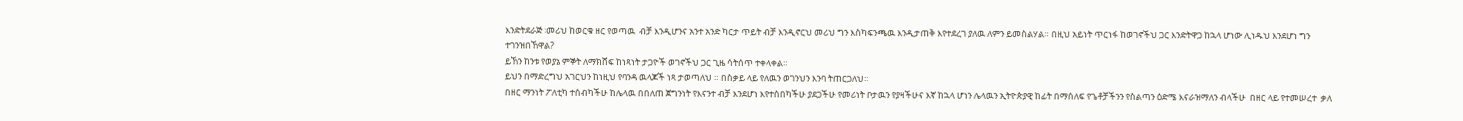እንድትደራጅ ፡መሪህ ከወርቁ ዘር የወጣዉ  ብቻ እንዲሆንና አንተ አንድ ካርታ ጥይት ብቻ እንዲኖርህ መሪህ ግን እስካፍንጫዉ እንዲታጠቅ እየተደረገ ያለዉ ለምን ይመስልሃል። በዚህ አይነት ጥርነፋ ከወገኖችህ ጋር እንድትዋጋ ከኋላ ሆነው ሊነዱህ እንደሆነ ግን ተገንዝበኸዋል?
ይኸን ከንቱ የወያኔ ምኞት ለማክሸፍ ከነጻነት ታጋዮች ወገኖችህ ጋር ጊዜ ሳትሰጥ ተቀላቀል።
ይህን በማድረግህ አገርህን ከነዚህ የባንዳ ዉላጆች ነጻ ታወጣለህ ። በስቃይ ላይ የለዉን ወገንህን እንባ ትጠርጋለህ።
በዘር ማንነት ፖለቲካ ተሰብካችሁ ከሌላዉ በበለጠ ጀግንነት የእናንተ ብቻ እንደሆነ እየተሰበካችሁ ያደጋችሁ የመሪነት ቦታዉን የያዛችሁና እኛ ከኋላ ሆነን ሌላዉን ኢትዮጵያዊ ከፊት በማሰለፍ የጌቶቻችንን የስልጣን ዕድሜ እናራዝማለን ብላችሁ  በዘር ላይ የተመሠረተ  ቃለ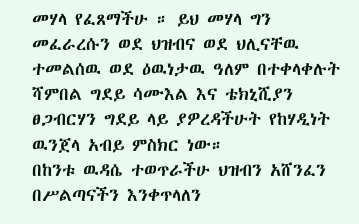መሃላ የፈጸማችሁ ። ይህ መሃላ ግን መፈራረሱን ወደ ህዝብና ወደ ህሊናቸዉ ተመልሰዉ ወደ ዕዉነታዉ ዓለም በተቀላቀሉት ሻምበል ግደይ ሳሙእል እና ቴክኒሺያን ፀጋብርሃን ግደይ ላይ ያዎረዳችሁት የከሃዲነት ዉንጀላ አብይ ምስክር ነው።
በከንቱ ዉዳሴ ተወጥራችሁ ህዝብን አሸንፈን በሥልጣናችን እንቀጥላለን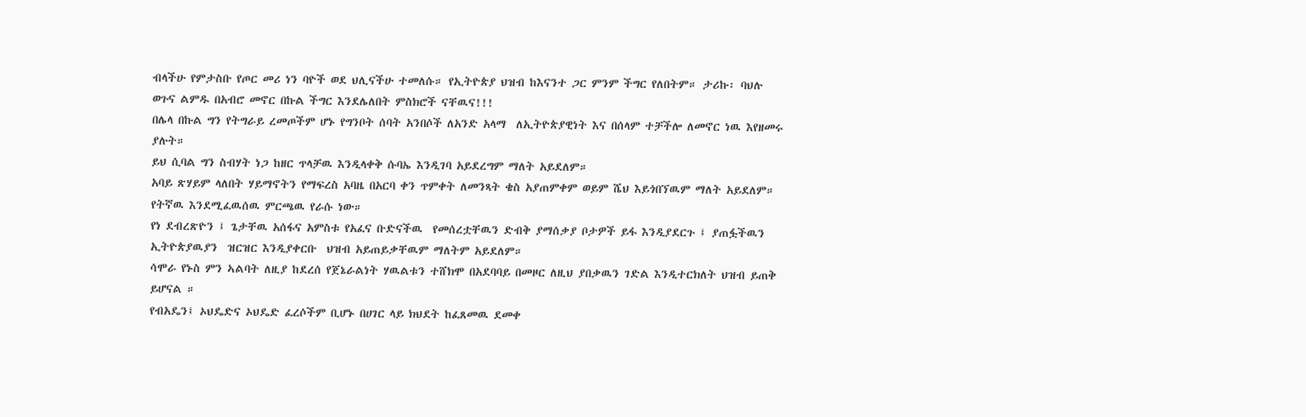ብላችሁ የምታስቡ የጦር መሪ ነን ባዮች ወደ ህሊናችሁ ተመለሱ። የኢትዮጵያ ህዝብ ከእናንተ ጋር ምንም ችግር የለበትም። ታሪኩ፡ ባህሉ ወጉና ልምዱ በአብሮ መኖር በኩል ችግር እንደሌለበት ምስክሮች ናቸዉና!!!
በሌላ በኩል ግን የትግራይ ረመጦችም ሆኑ የግንቦት ሰባት አንበሶች ለአንድ አላማ  ለኢትዮጵያዊነት እና በሰላም ተቻችሎ ለመኖር ነዉ እየዘመሩ ያሉት።
ይህ ሲባል ግን ስብሃት ነጋ ከዘር ጥላቻዉ እንዲላቀቅ ሱባኤ እንዲገባ አይደረግም ማለት አይደለም።
አባይ ጽሃይም ላለበት ሃይማኖትን የማፍረስ አባዜ በአርባ ቀን ጥምቀት ለመንጻት ቄስ አያጠምቀም ወይም ሼህ እይጎበኘዉም ማለት አይደለም። የትኛዉ እንደሚፈዉሰዉ ምርጫዉ የራሱ ነው።
የነ ደብረጽዮን ፤ ጌታቸዉ አሰፋና አምስቱ የአፈና ቡድናችዉ  የመሰረቷቸዉን ድብቅ ያማሰቃያ ቦታዎች ይፋ እንዲያደርጉ ፤ ያጠፏችዉን ኢትዮጵያዉያን  ዝርዝር እንዲያቀርቡ  ህዝብ አይጠይቃቸዉም ማለትም አይደለም።
ሳሞራ የኑስ ምን ኣልባት ለዚያ ከደረሰ የጀኔራልነት ሃዉልቱን ተሸክሞ በአደባባይ በመዞር ለዚህ ያበቃዉን ገድል እንዲተርክለት ህዝብ ይጠቅ ይሆናል ።
የብአዴን፤ ኦህዴድና ኦህዴድ ፈረሶችም ቢሆኑ በሀገር ላይ ክህደት ከፈጸመዉ ደመቀ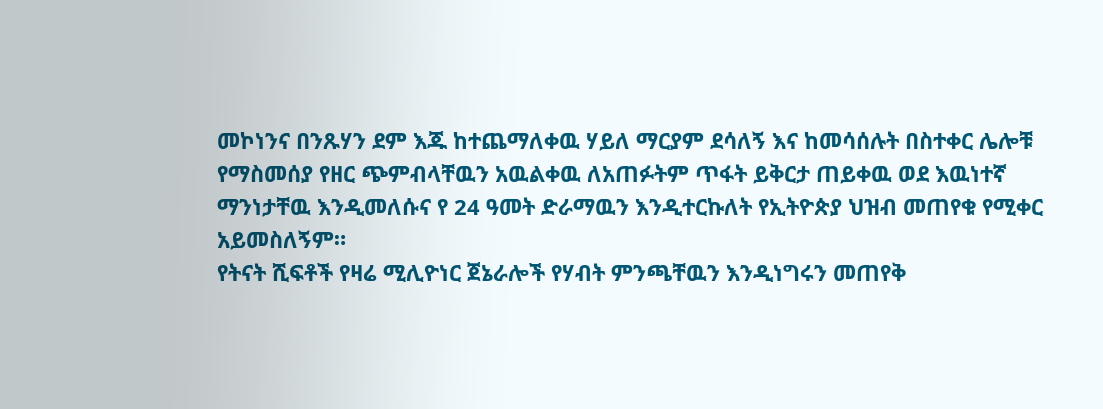መኮነንና በንጹሃን ደም እጁ ከተጨማለቀዉ ሃይለ ማርያም ደሳለኝ እና ከመሳሰሉት በስተቀር ሌሎቹ የማስመሰያ የዘር ጭምብላቸዉን አዉልቀዉ ለአጠፉትም ጥፋት ይቅርታ ጠይቀዉ ወደ እዉነተኛ ማንነታቸዉ እንዲመለሱና የ 24 ዓመት ድራማዉን እንዲተርኩለት የኢትዮጵያ ህዝብ መጠየቁ የሚቀር አይመስለኝም።
የትናት ሺፍቶች የዛሬ ሚሊዮነር ጀኔራሎች የሃብት ምንጫቸዉን እንዲነግሩን መጠየቅ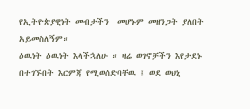የኢትዮጵያዊነት መብታችን  መሆኑም መዘንጋት ያለበት አይመስለኝም።
ዕዉነት ዕዉነት እላችኋለሁ ። ዛሬ ወገኖቻችን እየታደኑ በተገኙበት እርምጃ የሚወሰድባቸዉ ፤ ወደ ወህኒ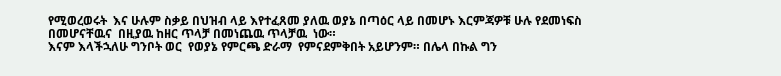የሚወረወሩት  እና ሁሉም ስቃይ በህዝብ ላይ እየተፈጸመ ያለዉ ወያኔ በጣዕር ላይ በመሆኑ እርምጃዎቹ ሁሉ የደመነፍስ በመሆናቸዉና  በዚያዉ ከዘር ጥላቻ በመነጨዉ ጥላቻዉ  ነው።
እናም እላችኋለሁ ግንቦት ወር  የወያኔ የምርጫ ድራማ  የምናደምቅበት አይሆንም። በሌላ በኩል ግን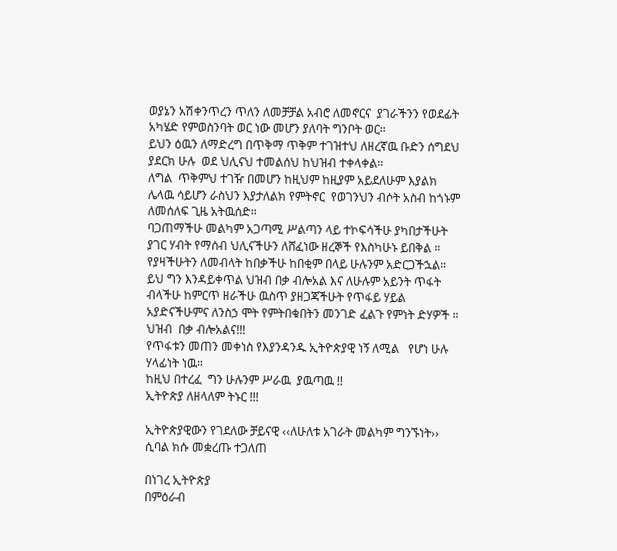ወያኔን አሽቀንጥረን ጥለን ለመቻቻል አብሮ ለመኖርና  ያገራችንን የወደፊት አካሄድ የምወስንባት ወር ነው መሆን ያለባት ግንቦት ወር።
ይህን ዕዉን ለማድረግ በጥቅማ ጥቅም ተገዝተህ ለዘረኛዉ ቡድን ሰግደህ ያደርክ ሁሉ  ወደ ህሊናህ ተመልሰህ ከህዝብ ተቀላቀል።
ለግል  ጥቅምህ ተገዥ በመሆን ከዚህም ከዚያም አይደለሁም እያልክ ሌላዉ ሳይሆን ራስህን እያታለልክ የምትኖር  የወገንህን ብሶት አስብ ከጎኑም ለመሰለፍ ጊዜ አትዉሰድ።
ባጋጠማችሁ መልካም አጋጣሚ ሥልጣን ላይ ተኮፍሳችሁ ያካበታችሁት ያገር ሃብት የማሰብ ህሊናችሁን ለሸፈነው ዘረኞች የእስካሁኑ ይበቅል ። የያዛችሁትን ለመብላት ከበቃችሁ ከበቂም በላይ ሁሉንም አድርጋችኋል። ይህ ግን እንዳይቀጥል ህዝብ በቃ ብሎአል እና ለሁሉም አይንት ጥፋት ብላችሁ ከምርጥ ዘራችሁ ዉስጥ ያዘጋጃችሁት የጥፋይ ሃይል አያድናችሁምና ለንስኃ ሞት የምትበቁበትን መንገድ ፈልጉ የምነት ድሃዎች ። ህዝብ  በቃ ብሎአልና!!!
የጥፋቱን መጠን መቀነስ የእያንዳንዱ ኢትዮጵያዊ ነኝ ለሚል   የሆነ ሁሉ ሃላፊነት ነዉ።
ከዚህ በተረፈ  ግን ሁሉንም ሥራዉ  ያዉጣዉ !!
ኢትዮጵያ ለዘላለም ትኑር !!!

ኢትዮጵያዊውን የገደለው ቻይናዊ ‹‹ለሁለቱ አገራት መልካም ግንኙነት›› ሲባል ክሱ መቋረጡ ተጋለጠ

በነገረ ኢትዮጵያ
በምዕራብ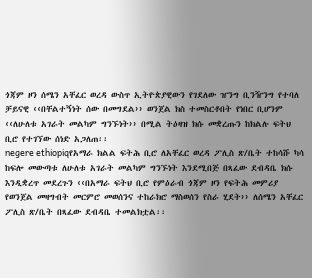ጎጃም ዞን ሰሜን አቸፈር ወረዳ ውስጥ ኢትዮጵያዊውን የገደለው ዠንግ ቢንዥንግ የተባለ ቻይናዊ ‹‹በቸልተኝነት ሰው በመግደል›› ወንጀል ክስ ተመስርቶበት የነበር ቢሆንም ‹‹ለሁለቱ አገራት መልካም ግንኙነት›› በሚል ትዕዛዝ ክሱ መቋረጡን ከክልሉ ፍትህ ቢሮ የተገኘው ሰነድ አጋለጠ፡፡
negere ethiopiqየአማራ ክልል ፍትሕ ቢሮ ለአቸፈር ወረዳ ፖሊስ ጽ/ቤት ተከሳሹ ካሳ ከፍሎ መውጣቱ ለሁለቱ አገራት መልካም ግንኙነት እንደሚበጅ በጻፈው ደብዳቤ ክሱ እንዲቋረጥ መደረጉን ‹‹በአማራ ፍትህ ቢሮ የምዕራብ ጎጃም ዞን የፍትሕ መምሪያ የወንጀል መዛግብት መርምሮ መወሰንና ተከራክሮ ማስወሰን የስራ ሂደት›› ለሰሜን አቸፈር ፖሊስ ጽ/ቤት በጻፈው ደብዳቤ ተመልክቷል፡፡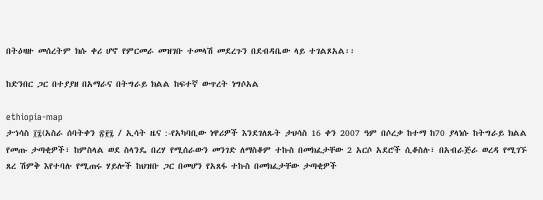በትዕዛዙ መሰረትም ክሱ ቀሪ ሆኖ የምርመራ መዝገቡ ተመላሽ መደረጉን በደብዳቤው ላይ ተገልጾአል፡፡

ከድንበር ጋር በተያያዘ በአማራና በትግራይ ክልል ከፍተኛ ውጥረት ነግሶአል

ethiopia-map
ታኀሳስ ፲፯(አስራ ሰባትቀን ፳፻፯ / ኢሳት ዜና :-የአካባቢው ነዋሪዎች እንደገለጹት ታህሳስ 16 ቀን 2007 ዓም በሶረቃ ከተማ ከ70 ያላነሱ ከትግራይ ክልል የመጡ ታጣቂዎች፣ ከምስላል ወደ ስላንዴ በረሃ የሚሰራውን መንገድ ለማስቆም ተኩስ በመክፈታቸው 2 አርሶ አደሮች ሲቆስሉ፣ በአብራጅራ ወረዳ የሚገኙ ጸረ ሽምቅ እየተባሉ የሚጠሩ ሃይሎች ከህዝቡ ጋር በመሆን የአጸፋ ተኩስ በመክፈታቸው ታጣቂዎች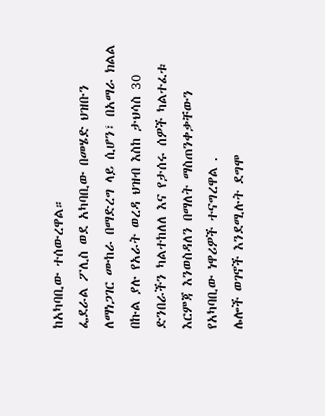ከአካባቢው ተሰውረዋል።
ፌደራል ፖሊስ ወደ አካባቢው በመሄድ ህዝቡን ለማነጋገር ሙከራ በማድረግ ላይ ሲሆን፣ በአማራ ክልል በኩል ያሉ የአራት ወረዳ ህዝብ እስከ ታህሳስ 30 ድንበራችን ካልተከለለ እና የታሰሩ ሰዎች ካልተፈቱ እርምጃ እንወስዳለን በማለት ማስጠንቀቃቸውን የአካባቢው ነዋሪዎች ተናግረዋል .
ሌሎች ወገኖች እንደሚሉት ደግሞ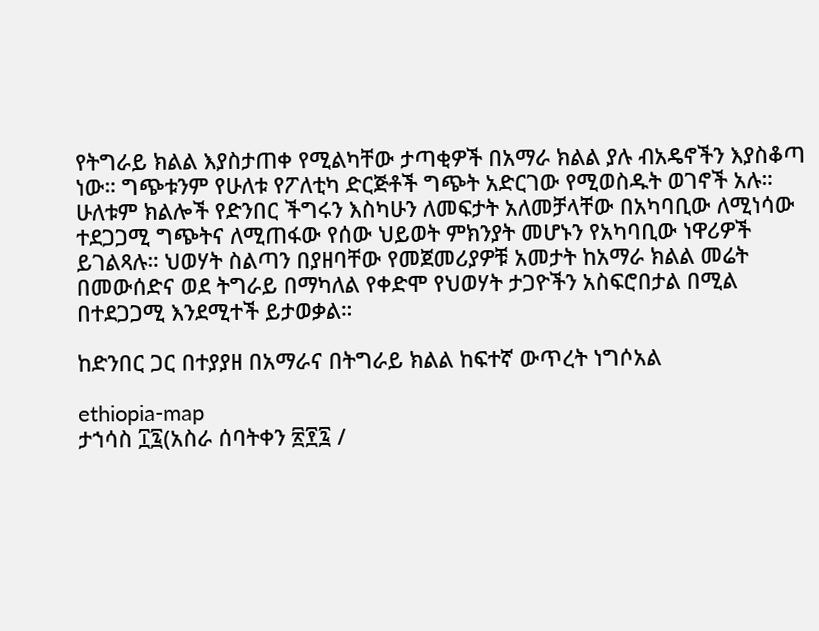የትግራይ ክልል እያስታጠቀ የሚልካቸው ታጣቂዎች በአማራ ክልል ያሉ ብአዴኖችን እያስቆጣ ነው። ግጭቱንም የሁለቱ የፖለቲካ ድርጅቶች ግጭት አድርገው የሚወስዱት ወገኖች አሉ። ሁለቱም ክልሎች የድንበር ችግሩን እስካሁን ለመፍታት አለመቻላቸው በአካባቢው ለሚነሳው ተደጋጋሚ ግጭትና ለሚጠፋው የሰው ህይወት ምክንያት መሆኑን የአካባቢው ነዋሪዎች ይገልጻሉ። ህወሃት ስልጣን በያዘባቸው የመጀመሪያዎቹ አመታት ከአማራ ክልል መሬት በመውሰድና ወደ ትግራይ በማካለል የቀድሞ የህወሃት ታጋዮችን አስፍሮበታል በሚል በተደጋጋሚ እንደሚተች ይታወቃል።

ከድንበር ጋር በተያያዘ በአማራና በትግራይ ክልል ከፍተኛ ውጥረት ነግሶአል

ethiopia-map
ታኀሳስ ፲፯(አስራ ሰባትቀን ፳፻፯ /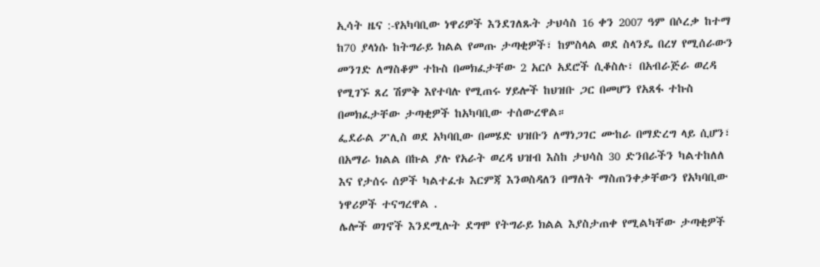ኢሳት ዜና :-የአካባቢው ነዋሪዎች እንደገለጹት ታህሳስ 16 ቀን 2007 ዓም በሶረቃ ከተማ ከ70 ያላነሱ ከትግራይ ክልል የመጡ ታጣቂዎች፣ ከምስላል ወደ ስላንዴ በረሃ የሚሰራውን መንገድ ለማስቆም ተኩስ በመክፈታቸው 2 አርሶ አደሮች ሲቆስሉ፣ በአብራጅራ ወረዳ የሚገኙ ጸረ ሽምቅ እየተባሉ የሚጠሩ ሃይሎች ከህዝቡ ጋር በመሆን የአጸፋ ተኩስ በመክፈታቸው ታጣቂዎች ከአካባቢው ተሰውረዋል።
ፌደራል ፖሊስ ወደ አካባቢው በመሄድ ህዝቡን ለማነጋገር ሙከራ በማድረግ ላይ ሲሆን፣ በአማራ ክልል በኩል ያሉ የአራት ወረዳ ህዝብ እስከ ታህሳስ 30 ድንበራችን ካልተከለለ እና የታሰሩ ሰዎች ካልተፈቱ እርምጃ እንወስዳለን በማለት ማስጠንቀቃቸውን የአካባቢው ነዋሪዎች ተናግረዋል .
ሌሎች ወገኖች እንደሚሉት ደግሞ የትግራይ ክልል እያስታጠቀ የሚልካቸው ታጣቂዎች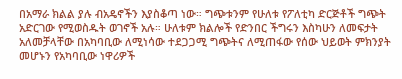በአማራ ክልል ያሉ ብአዴኖችን እያስቆጣ ነው። ግጭቱንም የሁለቱ የፖለቲካ ድርጅቶች ግጭት አድርገው የሚወስዱት ወገኖች አሉ። ሁለቱም ክልሎች የድንበር ችግሩን እስካሁን ለመፍታት አለመቻላቸው በአካባቢው ለሚነሳው ተደጋጋሚ ግጭትና ለሚጠፋው የሰው ህይወት ምክንያት መሆኑን የአካባቢው ነዋሪዎች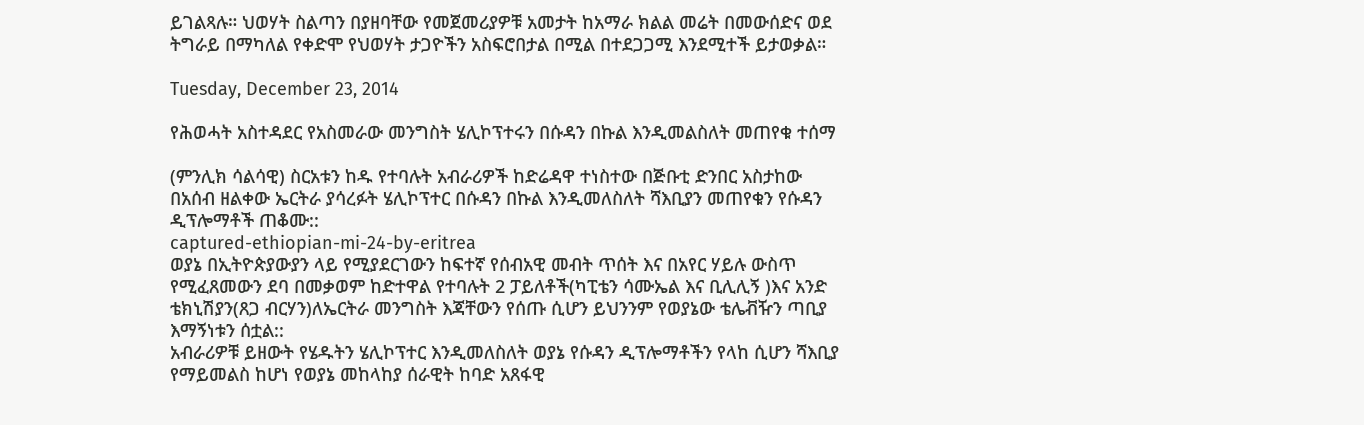ይገልጻሉ። ህወሃት ስልጣን በያዘባቸው የመጀመሪያዎቹ አመታት ከአማራ ክልል መሬት በመውሰድና ወደ ትግራይ በማካለል የቀድሞ የህወሃት ታጋዮችን አስፍሮበታል በሚል በተደጋጋሚ እንደሚተች ይታወቃል።

Tuesday, December 23, 2014

የሕወሓት አስተዳደር የአስመራው መንግስት ሄሊኮፕተሩን በሱዳን በኩል እንዲመልስለት መጠየቁ ተሰማ

(ምንሊክ ሳልሳዊ) ስርአቱን ከዱ የተባሉት አብራሪዎች ከድሬዳዋ ተነስተው በጅቡቲ ድንበር አስታከው በአሰብ ዘልቀው ኤርትራ ያሳረፉት ሄሊኮፕተር በሱዳን በኩል እንዲመለስለት ሻእቢያን መጠየቁን የሱዳን ዲፕሎማቶች ጠቆሙ::
captured-ethiopian-mi-24-by-eritrea
ወያኔ በኢትዮጵያውያን ላይ የሚያደርገውን ከፍተኛ የሰብአዊ መብት ጥሰት እና በአየር ሃይሉ ውስጥ የሚፈጸመውን ደባ በመቃወም ከድተዋል የተባሉት 2 ፓይለቶች(ካፒቴን ሳሙኤል እና ቢሊሊኝ )እና አንድ ቴክኒሽያን(ጸጋ ብርሃን)ለኤርትራ መንግስት እጃቸውን የሰጡ ሲሆን ይህንንም የወያኔው ቴሌቭዥን ጣቢያ እማኝነቱን ሰቷል::
አብራሪዎቹ ይዘውት የሄዱትን ሄሊኮፕተር እንዲመለስለት ወያኔ የሱዳን ዲፕሎማቶችን የላከ ሲሆን ሻእቢያ የማይመልስ ከሆነ የወያኔ መከላከያ ሰራዊት ከባድ አጸፋዊ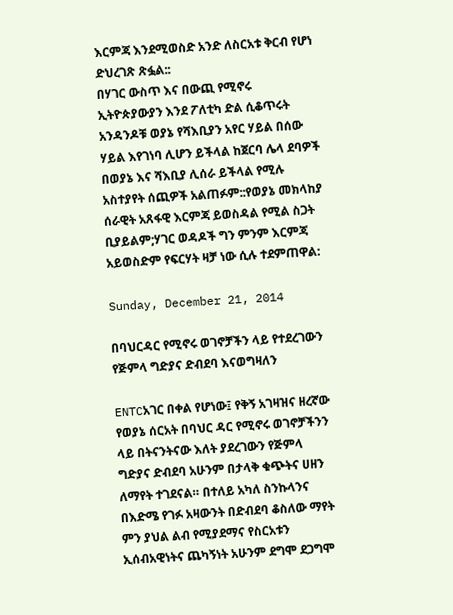እርምጃ እንደሚወስድ አንድ ለስርአቱ ቅርብ የሆነ ድህረገጽ ጽፏል::
በሃገር ውስጥ እና በውጪ የሚኖሩ ኢትዮጵያውያን እንደ ፖለቲካ ድል ሲቆጥሩት አንዳንዶቹ ወያኔ የሻእቢያን አየር ሃይል በሰው ሃይል እየገነባ ሊሆን ይችላል ከጀርባ ሌላ ደባዎች በወያኔ እና ሻእቢያ ሊሰራ ይችላል የሚሉ አስተያየት ሰጪዎች አልጠፉም::የወያኔ መክላከያ ሰራዊት አጸፋዊ እርምጃ ይወስዳል የሚል ስጋት ቢያይልም;ሃገር ወዳዶች ግን ምንም እርምጃ አይወስድም የፍርሃት ዛቻ ነው ሲሉ ተደምጠዋል:

Sunday, December 21, 2014

በባህርዳር የሚኖሩ ወገኖቻችን ላይ የተደረገውን የጅምላ ግድያና ድብደባ እናወግዛለን

ENTCአገር በቀል የሆነው፤ የቅኝ አገዛዝና ዘረኛው የወያኔ ሰርአት በባህር ዳር የሚኖሩ ወገኖቻችንን ላይ በትናንትናው እለት ያደረገውን የጅምላ ግድያና ድብደባ አሁንም በታላቅ ቁጭትና ሀዘን ለማየት ተገደናል። በተለይ አካለ ስንኩላንና በእድሜ የገፉ አዛውንት በድብደባ ቆስለው ማየት ምን ያህል ልብ የሚያደማና የስርአቱን ኢሰብአዊነትና ጨካኝነት አሁንም ደግሞ ደጋግሞ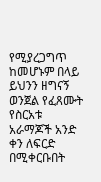የሚያረጋግጥ ከመሆኑም በላይ ይህንን ዘግናኝ ወንጀል የፈጸሙት የስርአቱ አራማጆች አንድ ቀን ለፍርድ በሚቀርቡበት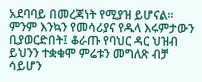አደባባይ በመረጃነት የሚያዝ ይሆናል። ምንም እንኳን የመሳሪያና የዱላ እሩምታውን ቢያወርድበት፤ ቆራጡ የባህር ዳር ህዝብ ይህንን ተቋቁሞ ምሬቱን መግለጽ ብቻ ሳይሆን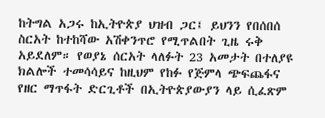ከትግል አጋሩ ከኢትዮጵያ ህዝብ ጋር፤ ይህንን የበሰበሰ ስርአት ከተከሻው አሽቀንጥሮ የሚጥልበት ጊዜ ሩቅ አይደለም። የወያኔ ሰርአት ላለፉት 23 አመታት በተለያዩ ክልሎች ተመሳሳይና ከዚህም የከፉ የጅምላ ጭፍጨፋና የዘር ማጥፋት ድርጊቶች በኢትዮጵያውያን ላይ ሲፈጽም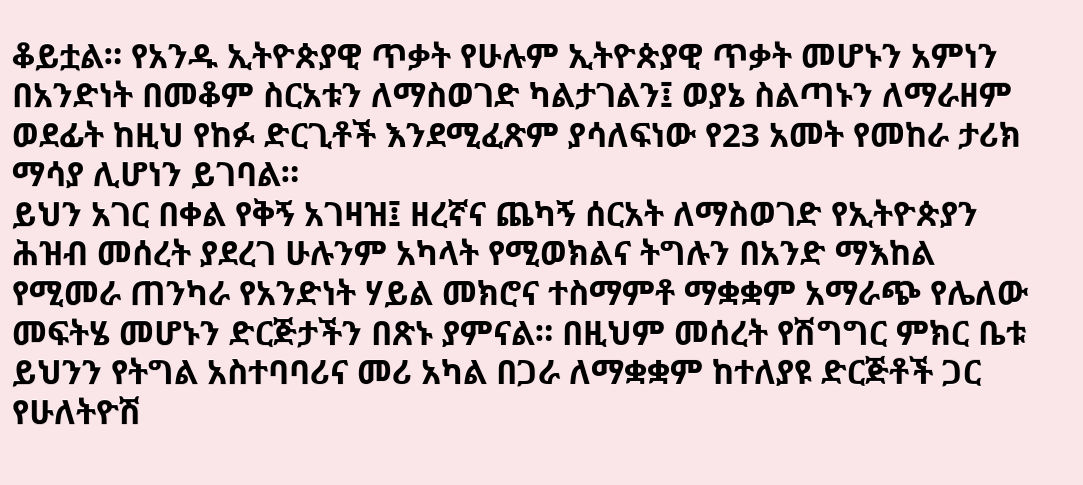ቆይቷል። የአንዱ ኢትዮጵያዊ ጥቃት የሁሉም ኢትዮጵያዊ ጥቃት መሆኑን አምነን በአንድነት በመቆም ስርአቱን ለማስወገድ ካልታገልን፤ ወያኔ ስልጣኑን ለማራዘም ወደፊት ከዚህ የከፉ ድርጊቶች እንደሚፈጽም ያሳለፍነው የ23 አመት የመከራ ታሪክ ማሳያ ሊሆነን ይገባል።
ይህን አገር በቀል የቅኝ አገዛዝ፤ ዘረኛና ጨካኝ ሰርአት ለማስወገድ የኢትዮጵያን ሕዝብ መሰረት ያደረገ ሁሉንም አካላት የሚወክልና ትግሉን በአንድ ማእከል የሚመራ ጠንካራ የአንድነት ሃይል መክሮና ተስማምቶ ማቋቋም አማራጭ የሌለው መፍትሄ መሆኑን ድርጅታችን በጽኑ ያምናል። በዚህም መሰረት የሽግግር ምክር ቤቱ ይህንን የትግል አስተባባሪና መሪ አካል በጋራ ለማቋቋም ከተለያዩ ድርጅቶች ጋር የሁለትዮሽ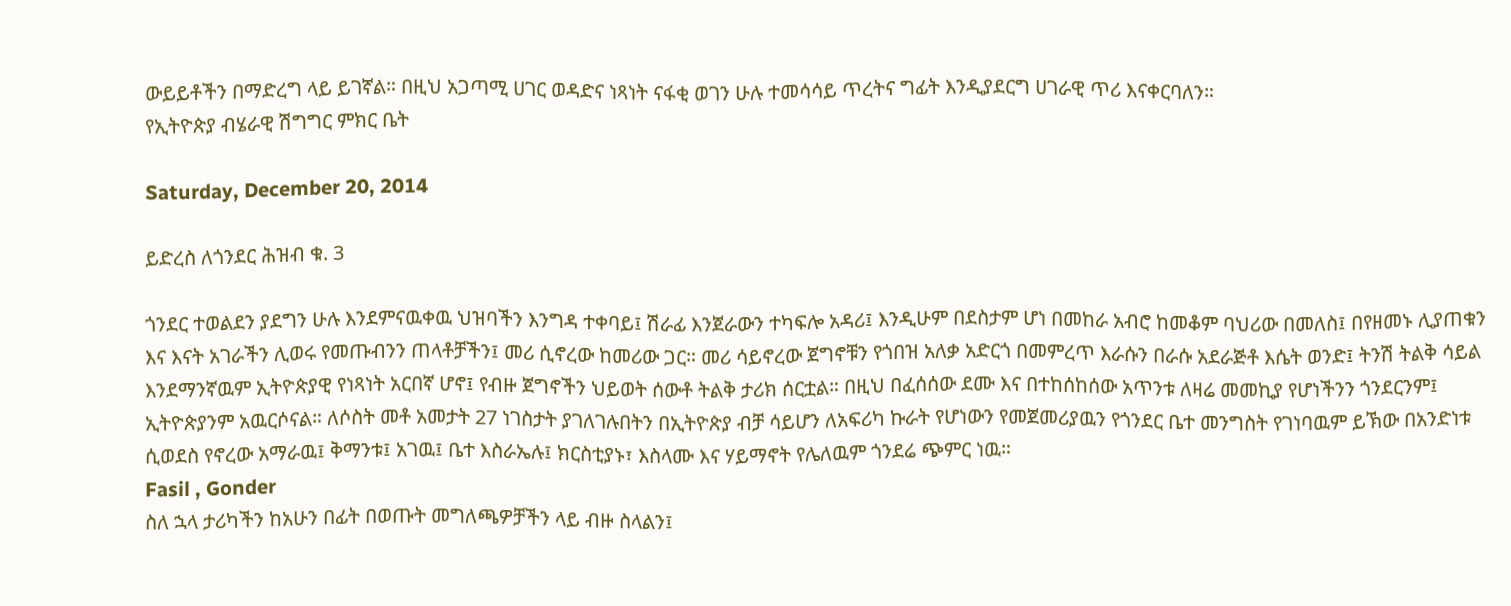ውይይቶችን በማድረግ ላይ ይገኛል። በዚህ አጋጣሚ ሀገር ወዳድና ነጻነት ናፋቂ ወገን ሁሉ ተመሳሳይ ጥረትና ግፊት እንዲያደርግ ሀገራዊ ጥሪ እናቀርባለን።
የኢትዮጵያ ብሄራዊ ሽግግር ምክር ቤት

Saturday, December 20, 2014

ይድረስ ለጎንደር ሕዝብ ቁ. 3

ጎንደር ተወልደን ያደግን ሁሉ እንደምናዉቀዉ ህዝባችን እንግዳ ተቀባይ፤ ሽራፊ እንጀራውን ተካፍሎ አዳሪ፤ እንዲሁም በደስታም ሆነ በመከራ አብሮ ከመቆም ባህሪው በመለስ፤ በየዘመኑ ሊያጠቁን እና እናት አገራችን ሊወሩ የመጡብንን ጠላቶቻችን፤ መሪ ሲኖረው ከመሪው ጋር። መሪ ሳይኖረው ጀግኖቹን የጎበዝ አለቃ አድርጎ በመምረጥ እራሱን በራሱ አደራጅቶ እሴት ወንድ፤ ትንሽ ትልቅ ሳይል እንደማንኛዉም ኢትዮጵያዊ የነጻነት አርበኛ ሆኖ፤ የብዙ ጀግኖችን ህይወት ሰውቶ ትልቅ ታሪክ ሰርቷል። በዚህ በፈሰሰው ደሙ እና በተከሰከሰው አጥንቱ ለዛሬ መመኪያ የሆነችንን ጎንደርንም፤ ኢትዮጵያንም አዉርሶናል። ለሶስት መቶ አመታት 27 ነገስታት ያገለገሉበትን በኢትዮጵያ ብቻ ሳይሆን ለአፍሪካ ኩራት የሆነውን የመጀመሪያዉን የጎንደር ቤተ መንግስት የገነባዉም ይኽው በአንድነቱ ሲወደስ የኖረው አማራዉ፤ ቅማንቱ፤ አገዉ፤ ቤተ እስራኤሉ፤ ክርስቲያኑ፣ እስላሙ እና ሃይማኖት የሌለዉም ጎንደሬ ጭምር ነዉ።
Fasil , Gonder
ስለ ኋላ ታሪካችን ከአሁን በፊት በወጡት መግለጫዎቻችን ላይ ብዙ ስላልን፤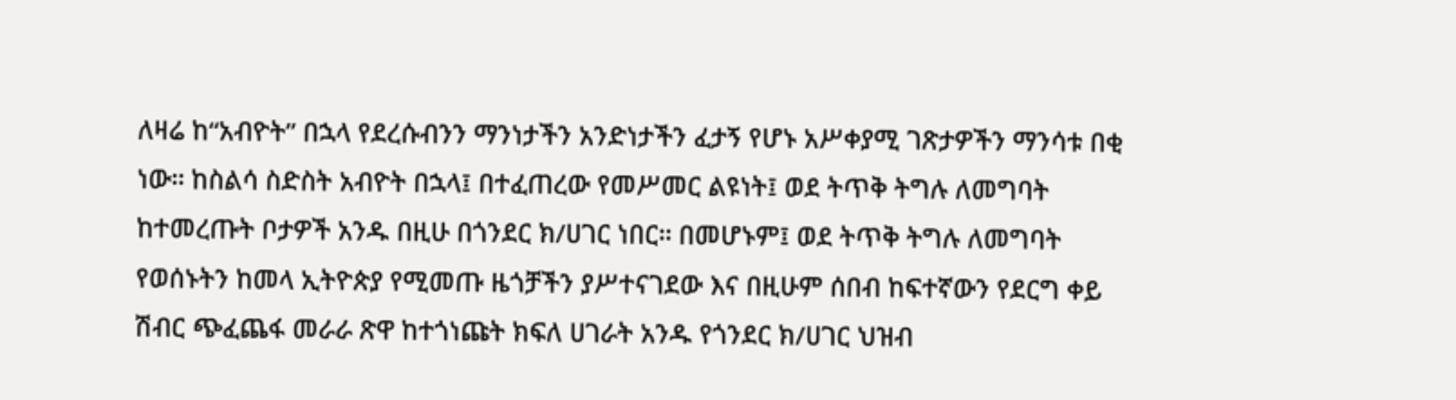ለዛሬ ከ“አብዮት” በኋላ የደረሱብንን ማንነታችን አንድነታችን ፈታኝ የሆኑ አሥቀያሚ ገጽታዎችን ማንሳቱ በቂ ነው። ከስልሳ ስድስት አብዮት በኋላ፤ በተፈጠረው የመሥመር ልዩነት፤ ወደ ትጥቅ ትግሉ ለመግባት ከተመረጡት ቦታዎች አንዱ በዚሁ በጎንደር ክ/ሀገር ነበር። በመሆኑም፤ ወደ ትጥቅ ትግሉ ለመግባት የወሰኑትን ከመላ ኢትዮጵያ የሚመጡ ዜጎቻችን ያሥተናገደው እና በዚሁም ሰበብ ከፍተኛውን የደርግ ቀይ ሽብር ጭፈጨፋ መራራ ጽዋ ከተጎነጩት ክፍለ ሀገራት አንዱ የጎንደር ክ/ሀገር ህዝብ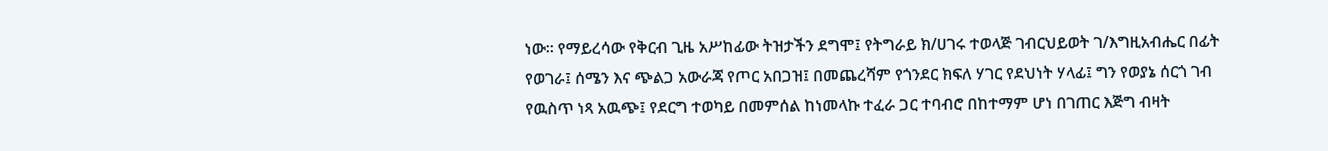ነው። የማይረሳው የቅርብ ጊዜ አሥከፊው ትዝታችን ደግሞ፤ የትግራይ ክ/ሀገሩ ተወላጅ ገብርህይወት ገ/እግዚአብሔር በፊት የወገራ፤ ሰሜን እና ጭልጋ አውራጃ የጦር አበጋዝ፤ በመጨረሻም የጎንደር ክፍለ ሃገር የደህነት ሃላፊ፤ ግን የወያኔ ሰርጎ ገብ የዉስጥ ነጻ አዉጭ፤ የደርግ ተወካይ በመምሰል ከነመላኩ ተፈራ ጋር ተባብሮ በከተማም ሆነ በገጠር እጅግ ብዛት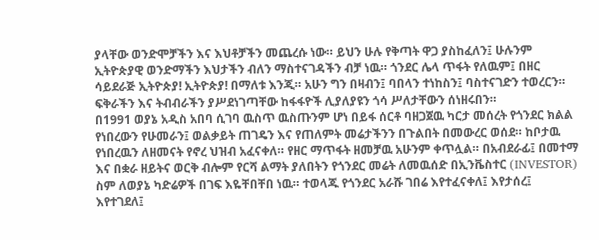ያላቸው ወንድሞቻችን እና እህቶቻችን መጨረሱ ነው። ይህን ሁሉ የቅጣት ዋጋ ያስከፈለን፤ ሁሉንም ኢትዮጵያዊ ወንድማችን እህታችን ብለን ማስተናገዳችን ብቻ ነዉ። ጎንደር ሌላ ጥፋት የለዉም፤ በዘር ሳይደራጅ ኢትዮጵያ! ኢትዮጵያ! በማለቱ እንጂ። አሁን ግን በዛብን፤ ባበላን ተነከስን፤ ባስተናገድን ተወረርን። ፍቅራችን እና ትብብራችን ያሥደነገጣቸው ከፋፋዮች ሊያለያዩን ጎሳ ሥለታቸውን ሰነዘሩበን።
በ1991 ወያኔ አዲስ አበባ ሲገባ ዉስጥ ዉስጡንም ሆነ በይፋ ሰርቶ ባዘጋጀዉ ካርታ መሰረት የጎንደር ክልል የነበረውን የሁመራን፤ ወልቃይት ጠገዴን እና የጠለምት መሬታችንን በጉልበት በመውረር ወሰደ። ከቦታዉ የነበረዉን ለዘመናት የኖረ ህዝብ አፈናቀለ። የዘር ማጥፋት ዘመቻዉ አሁንም ቀጥሏል። በአብደራፊ፤ በመተማ እና በቋራ ዘይትና ወርቅ ብሎም የርሻ ልማት ያለበትን የጎንደር መሬት ለመዉሰድ በኢንቬስተር (INVESTOR) ስም ለወያኔ ካድሬዎች በገፍ እዬቸበቸበ ነዉ። ተወላጁ የጎንደር አራሹ ገበሬ እየተፈናቀለ፤ እየታሰረ፤ እየተገደለ፤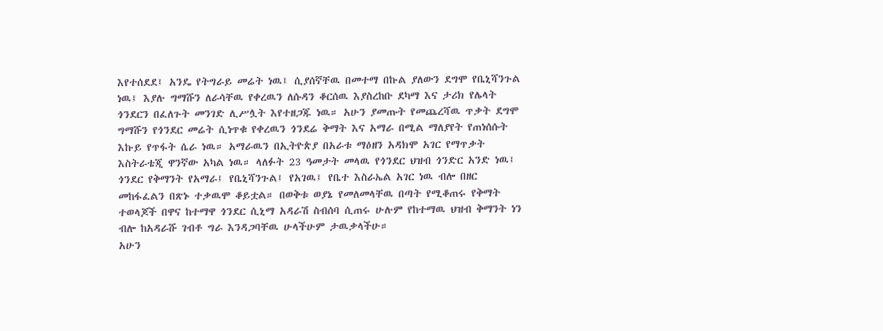እየተሰደደ፤ አንዴ የትግራይ መሬት ነዉ፤ ሲያሰኛቸዉ በመተማ በኩል ያለውን ደግሞ የቤኒሻንጉል ነዉ፤ እያሉ ግማሹን ለራሳቸዉ የቀረዉን ለሱዳን ቆርሰዉ እያስረከቡ ደካማ እና ታሪክ የሌላት ጎንደርን በፈለጉት መንገድ ሊሥሏት እየተዘጋጁ ነዉ። አሁን ያመጡት የመጨረሻዉ ጥቃት ደግሞ ግማሹን የጎንደር መሬት ሲነጥቁ የቀረዉን ጎንደሬ ቅማት እና አማራ በሚል ማለያየት የጠነሰሱት እኩይ የጥፋት ሴራ ነዉ። አማራዉን በኢትዮጵያ በአራቱ ማዕዘን አዳክሞ አገር የማጥቃት እስትራቴጂ ዋንኛው አካል ነዉ። ላለፉት 23 ዓመታት መላዉ የጎንደር ህዝብ ጎንድር አንድ ነዉ፤ ጎንደር የቅማንት የአማራ፤ የቤኒሻንጉል፤ የአገዉ፤ የቤተ እስራኤል አገር ነዉ ብሎ በዘር መከፋፈልን በጽኑ ተቃዉሞ ቆይቷል። በወቅቱ ወያኔ የመለመላቸዉ በጣት የሚቆጠሩ የቅማት ተወላጆች በዋና ከተማዋ ጎንደር ሲኒማ አዳራሽ ስብሰባ ሲጠሩ ሁሉም የከተማዉ ህዝብ ቅማንት ነን ብሎ ከአዳራሹ ገብቶ ግራ እንዳጋባቸዉ ሁላችሁም ታዉቃላችሁ።
አሁን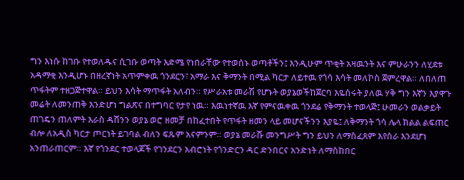ግን እነሱ ከገቡ የተወለዱና ሲገቡ ወጣት እድሜ የነበራቸው የተወሰኑ ወጣቶችን፤ እንዲሁም ጥቂት አዛዉንት እና ምሁራንን ለሂደቱ አዳማቂ እንዲሆኑ በዘረኛነት አጥምቀዉ ጎንደርን፣ አማራ እና ቅማንት በሚል ካርታ ለይተዉ የጎሳ እሳት መለኮስ ጀምረዋል። ለበለጠ ጥፋትም ተዘጋጅተዋል። ይህን እሳት ማጥፋት አለብን። የሥራአቱ መራሽ የሆኑት ወያኔወችከጀርባ እዬሰሩት ያለዉ ሃቅ ግን እኛን እያዋጉ መሬት ለመንጠቅ እንድሆነ ግልጽና በተግባር የታየ ነዉ። እዉነተኛዉ እኛ የምናዉቀዉ ጎንደሬ የቅማንት ተወላጅ፤ ሁመራን ወልቃይት ጠገዴን ጠለምት እራስ ዳሸንን ወያኔ ወሮ ዘመቻ በከፈተበት የጥፋት ዘመን ላይ መሆናችንን እያዬ፤ ለቅማንት ጎሳ ሌላ ክልል ልፍጠር ብሎ ለአዲስ ካርታ ጦርነት ይገባል ብለን ፍጹም አናምንም። ወያኔ መራሹ መንግሥት ግን ይህን ለማስፈጸም እየሰራ እንደሆነ አንጠራጠርም። እኛ የጎንደር ተወላጆች የገንደርን አብሮነት የጎንድርን ዳር ድንበርና አንድነት ለማስከበር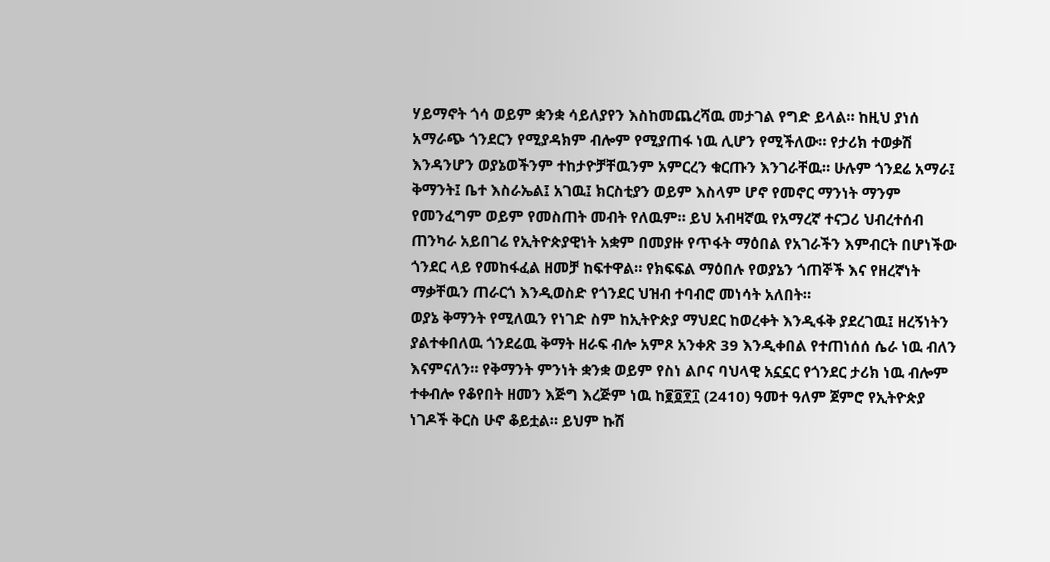ሃይማኖት ጎሳ ወይም ቋንቋ ሳይለያየን እስከመጨረሻዉ መታገል የግድ ይላል። ከዚህ ያነሰ አማራጭ ጎንደርን የሚያዳክም ብሎም የሚያጠፋ ነዉ ሊሆን የሚችለው። የታሪክ ተወቃሽ እንዳንሆን ወያኔወችንም ተከታዮቻቸዉንም አምርረን ቁርጡን እንገራቸዉ። ሁሉም ጎንደሬ አማራ፤ ቅማንት፤ ቤተ እስራኤል፤ አገዉ፤ ክርስቲያን ወይም እስላም ሆኖ የመኖር ማንነት ማንም የመንፈግም ወይም የመስጠት መብት የለዉም። ይህ አብዛኛዉ የአማረኛ ተናጋሪ ህብረተሰብ ጠንካራ አይበገሬ የኢትዮጵያዊነት አቋም በመያዙ የጥፋት ማዕበል የአገራችን እምብርት በሆነችው ጎንደር ላይ የመከፋፈል ዘመቻ ከፍተዋል። የክፍፍል ማዕበሉ የወያኔን ጎጠኞች እና የዘረኛነት ማቃቸዉን ጠራርጎ እንዲወስድ የጎንደር ህዝብ ተባብሮ መነሳት አለበት።
ወያኔ ቅማንት የሚለዉን የነገድ ስም ከኢትዮጵያ ማህደር ከወረቀት እንዲፋቅ ያደረገዉ፤ ዘረኝነትን ያልተቀበለዉ ጎንደሬዉ ቅማት ዘራፍ ብሎ አምጾ አንቀጽ 39 እንዲቀበል የተጠነሰሰ ሴራ ነዉ ብለን እናምናለን። የቅማንት ምንነት ቋንቋ ወይም የስነ ልቦና ባህላዊ አኗኗር የጎንደር ታሪክ ነዉ ብሎም ተቀብሎ የቆየበት ዘመን እጅግ እረጅም ነዉ ከ፪፬፻፲ (2410) ዓመተ ዓለም ጀምሮ የኢትዮጵያ ነገዶች ቅርስ ሁኖ ቆይቷል። ይህም ኩሽ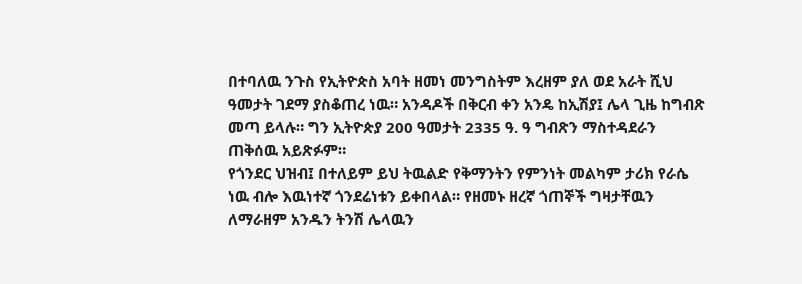በተባለዉ ንጉስ የኢትዮጵስ አባት ዘመነ መንግስትም እረዘም ያለ ወደ አራት ሺህ ዓመታት ገደማ ያስቆጠረ ነዉ። አንዳዶች በቅርብ ቀን አንዴ ከኢሽያ፤ ሌላ ጊዜ ከግብጽ መጣ ይላሉ። ግን ኢትዮጵያ 200 ዓመታት 2335 ዓ. ዓ ግብጽን ማስተዳደራን ጠቅሰዉ አይጽፉም።
የጎንደር ህዝብ፤ በተለይም ይህ ትዉልድ የቅማንትን የምንነት መልካም ታሪክ የራሴ ነዉ ብሎ እዉነተኛ ጎንደሬነቱን ይቀበላል። የዘመኑ ዘረኛ ጎጠኞች ግዛታቸዉን ለማራዘም አንዱን ትንሽ ሌላዉን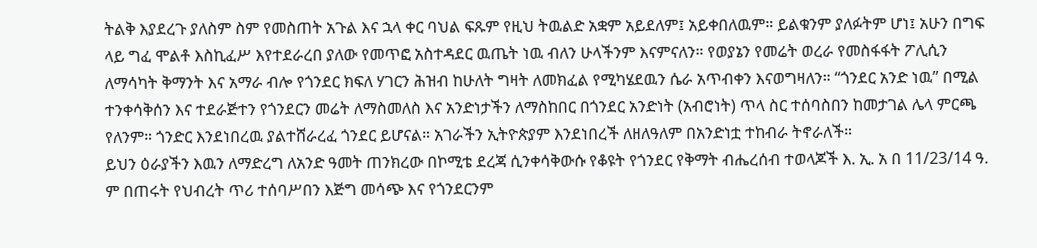ትልቅ እያደረጉ ያለስም ስም የመስጠት አጉል እና ኋላ ቀር ባህል ፍጹም የዚህ ትዉልድ አቋም አይደለም፤ አይቀበለዉም። ይልቁንም ያለፉትም ሆነ፤ አሁን በግፍ ላይ ግፈ ሞልቶ እስኪፈሥ እየተደራረበ ያለው የመጥፎ አስተዳደር ዉጤት ነዉ ብለን ሁላችንም እናምናለን። የወያኔን የመሬት ወረራ የመስፋፋት ፖሊሲን ለማሳካት ቅማንት እና አማራ ብሎ የጎንደር ክፍለ ሃገርን ሕዝብ ከሁለት ግዛት ለመክፈል የሚካሄደዉን ሴራ አጥብቀን እናወግዛለን። “ጎንደር አንድ ነዉ” በሚል ተንቀሳቅሰን እና ተደራጅተን የጎንደርን መሬት ለማስመለስ እና አንድነታችን ለማስከበር በጎንደር አንድነት (አብሮነት) ጥላ ስር ተሰባስበን ከመታገል ሌላ ምርጫ የለንም። ጎንድር እንደነበረዉ ያልተሸራረፈ ጎንደር ይሆናል። አገራችን ኢትዮጵያም እንደነበረች ለዘለዓለም በአንድነቷ ተከብራ ትኖራለች።
ይህን ዕራያችን እዉን ለማድረግ ለአንድ ዓመት ጠንክረው በኮሚቴ ደረጃ ሲንቀሳቅውሱ የቆዩት የጎንደር የቅማት ብሔረሰብ ተወላጆች እ. ኢ. አ በ 11/23/14 ዓ. ም በጠሩት የህብረት ጥሪ ተሰባሥበን እጅግ መሳጭ እና የጎንደርንም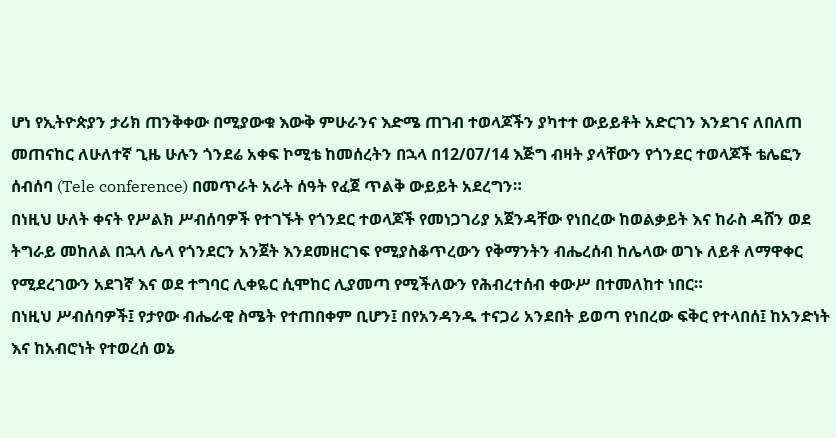ሆነ የኢትዮጵያን ታሪክ ጠንቅቀው በሚያውቁ እውቅ ምሁራንና እድሜ ጠገብ ተወላጆችን ያካተተ ውይይቶት አድርገን እንደገና ለበለጠ መጠናከር ለሁለተኛ ጊዜ ሁሉን ጎንደሬ አቀፍ ኮሚቴ ከመሰረትን በኋላ በ12/07/14 እጅግ ብዛት ያላቸውን የጎንደር ተወላጆች ቴሌፎን ሰብሰባ (Tele conference) በመጥራት አራት ሰዓት የፈጀ ጥልቅ ውይይት አደረግን።
በነዚህ ሁለት ቀናት የሥልክ ሥብሰባዎች የተገኙት የጎንደር ተወላጆች የመነጋገሪያ አጀንዳቸው የነበረው ከወልቃይት እና ከራስ ዳሸን ወደ ትግራይ መከለል በኋላ ሌላ የጎንደርን አንጀት እንደመዘርገፍ የሚያስቆጥረውን የቅማንትን ብሔረሰብ ከሌላው ወገኑ ለይቶ ለማዋቀር የሚደረገውን አደገኛ እና ወደ ተግባር ሊቀዬር ሲሞከር ሊያመጣ የሚችለውን የሕብረተሰብ ቀውሥ በተመለከተ ነበር።
በነዚህ ሥብሰባዎች፤ የታየው ብሔራዊ ስሜት የተጠበቀም ቢሆን፤ በየአንዳንዱ ተናጋሪ አንደበት ይወጣ የነበረው ፍቅር የተላበሰ፤ ከአንድነት እና ከአብሮነት የተወረሰ ወኔ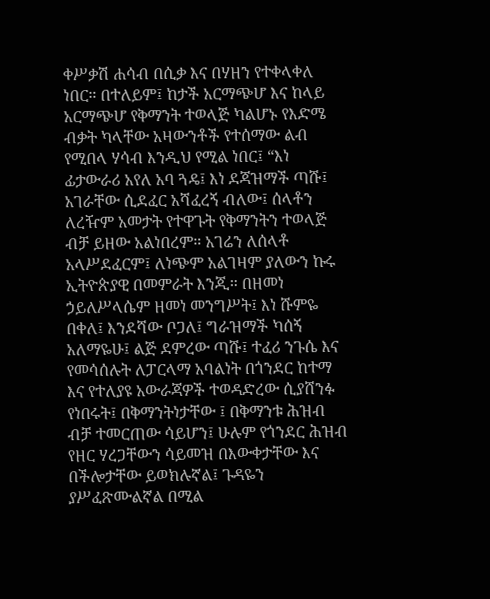ቀሥቃሽ ሐሳብ በሲቃ እና በሃዘን የተቀላቀለ ነበር። በተለይም፤ ከታች አርማጭሆ እና ከላይ አርማጭሆ የቅማንት ተወላጅ ካልሆኑ የእድሜ ብቃት ካላቸው አዛውንቶች የተሰማው ልብ የሚበላ ሃሳብ እንዲህ የሚል ነበር፤ “እነ ፊታውራሪ አየለ አባ ጓዴ፤ እነ ደጃዝማች ጣሹ፤ አገራቸው ሲደፈር አሻፈረኝ ብለው፤ ሰላቶን ለረዥም አመታት የተዋጉት የቅማንትን ተወላጅ ብቻ ይዘው አልነበረም። አገሬን ለሰላቶ አላሥደፈርም፤ ለነጭም አልገዛም ያለውን ኩሩ ኢትዮጵያዊ በመምራት እንጂ። በዘመነ ኃይለሥላሴም ዘመነ መንግሥት፤ እነ ሹምዬ በቀለ፤ እንደሻው ቦጋለ፤ ግራዝማች ካሰኝ አለማዬሁ፤ ልጅ ደምረው ጣሹ፤ ተፈሪ ንጉሴ እና የመሳሰሉት ለፓርላማ አባልነት በጎንደር ከተማ እና የተለያዩ አውራጃዎች ተወዳድረው ሲያሸንፉ የነበሩት፤ በቅማንትነታቸው ፤ በቅማንቱ ሕዝብ ብቻ ተመርጠው ሳይሆን፤ ሁሉም የጎንደር ሕዝብ የዘር ሃረጋቸውን ሳይመዝ በእውቀታቸው እና በችሎታቸው ይወክሉኛል፤ ጉዳዬን ያሥፈጽሙልኛል በሚል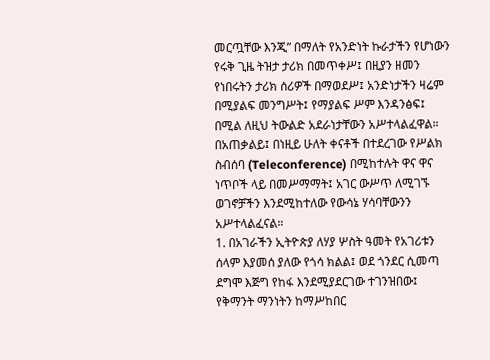መርጧቸው እንጂ” በማለት የአንድነት ኩራታችን የሆነውን የሩቅ ጊዜ ትዝታ ታሪክ በመጥቀሥ፤ በዚያን ዘመን የነበሩትን ታሪክ ሰሪዎች በማወደሥ፤ አንድነታችን ዛሬም በሚያልፍ መንግሥት፤ የማያልፍ ሥም እንዳንፅፍ፤ በሚል ለዚህ ትውልድ አደራነታቸውን አሥተላልፈዋል።
በአጠቃልይ፤ በነዚይ ሁለት ቀናቶች በተደረገው የሥልክ ስብሰባ (Teleconference) በሚከተሉት ዋና ዋና ነጥቦች ላይ በመሥማማት፤ አገር ውሥጥ ለሚገኙ ወገኖቻችን እንደሚከተለው የውሳኔ ሃሳባቸውንን አሥተላልፈናል።
1. በአገራችን ኢትዮጵያ ለሃያ ሦስት ዓመት የአገሪቱን ሰላም እያመሰ ያለው የጎሳ ክልል፤ ወደ ጎንደር ሲመጣ ደግሞ እጅግ የከፋ እንደሚያደርገው ተገንዝበው፤ የቅማንት ማንነትን ከማሥከበር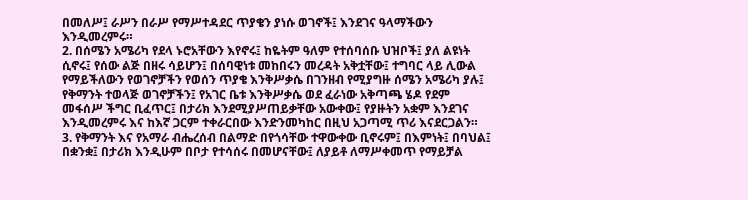በመለሥ፤ ራሥን በራሥ የማሥተዳደር ጥያቄን ያነሱ ወገኖች፤ እንደገና ዓላማችውን እንዲመረምሩ።
2. በሰሜን አሜሪካ የደላ ኑሮአቸውን እየኖሩ፤ ከዬትም ዓለም የተሰባሰቡ ህዝቦች፤ ያለ ልዩነት ሲኖሩ፤ የሰው ልጅ በዘሩ ሳይሆን፤ በሰባዊነቱ መከበሩን መረዳት አቅቷቸው፤ ተግባር ላይ ሊውል የማይችለውን የወገኖቻችን የወሰን ጥያቄ እንቅሥቃሴ በገንዘብ የሚያግዙ ሰሜን አሜሪካ ያሉ፤ የቅማንት ተወላጅ ወገኖቻችን፤ የአገር ቤቱ እንቅሥቃሴ ወደ ፈራነው አቅጣጫ ሄዶ የደም መፋሰሥ ችግር ቢፈጥር፤ በታሪክ እንደሚያሥጠይቃቸው አውቀው፤ የያዙትን አቋም እንደገና እንዲመረምሩ እና ከእኛ ጋርም ተቀራርበው እንድንመካከር በዚህ አጋጣሚ ጥሪ እናደርጋልን።
3. የቅማንት እና የአማራ ብሔረሰብ በልማድ በየጎሳቸው ተዋውቀው ቢኖሩም፤ በእምነት፤ በባህል፤ በቋንቋ፤ በታሪክ እንዲሁም በቦታ የተሳሰሩ በመሆናቸው፤ ለያይቶ ለማሥቀመጥ የማይቻል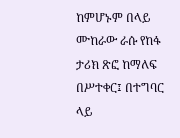ከምሆኑም በላይ ሙከራው ራሱ የከፋ ታሪክ ጽፎ ከማለፍ በሥተቀር፤ በተግባር ላይ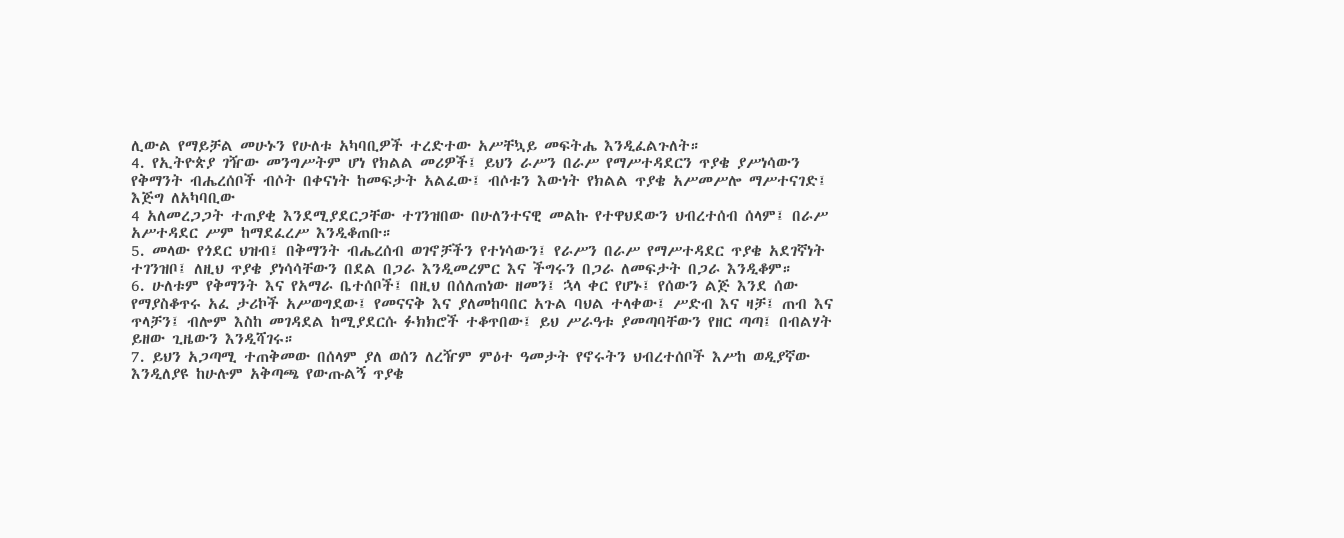ሊውል የማይቻል መሁኑን የሁለቱ አካባቢዎች ተረድተው አሥቸኳይ መፍትሔ እንዲፈልጉለት።
4. የኢትዮጵያ ገዥው መንግሥትም ሆነ የክልል መሪዎች፤ ይህን ራሥን በራሥ የማሥተዳደርን ጥያቄ ያሥነሳውን የቅማንት ብሔረሰቦች ብሶት በቀናነት ከመፍታት አልፈው፤ ብሶቱን እውነት የክልል ጥያቄ አሥመሥሎ ማሥተናገድ፤ እጅግ ለአካባቢው
4 አለመረጋጋት ተጠያቂ እንደሚያደርጋቸው ተገንዝበው በሁለንተናዊ መልኩ የተዋህደውን ህብረተሰብ ሰላም፤ በራሥ አሥተዳደር ሥም ከማደፈረሥ እንዲቆጠቡ።
5. መላው የጎደር ህዝብ፤ በቅማንት ብሔረሰብ ወገኖቻችን የተነሳውን፤ የራሥን በራሥ የማሥተዳደር ጥያቄ አደገኛነት ተገንዝቦ፤ ለዚህ ጥያቄ ያነሳሳቸውን በደል በጋራ እንዲመረምር እና ችግሩን በጋራ ለመፍታት በጋራ እንዲቆም።
6. ሁለቱም የቅማንት እና የአማራ ቤተሰቦች፤ በዚህ በሰለጠነው ዘመን፤ ኋላ ቀር የሆኑ፤ የሰውን ልጅ እንደ ሰው የማያስቆጥሩ አፈ ታሪኮች አሥወግደው፤ የመናናቅ እና ያለመከባበር አጉል ባህል ተላቀው፤ ሥድብ እና ዛቻ፤ ጠብ እና ጥላቻን፤ ብሎም እስከ መገዳደል ከሚያደርሱ ፉክክሮች ተቆጥበው፤ ይህ ሥራዓቱ ያመጣባቸውን የዘር ጣጣ፤ በብልሃት ይዘው ጊዜውን እንዲሻገሩ።
7. ይህን አጋጣሚ ተጠቅመው በሰላም ያለ ወሰን ለረዥም ምዕተ ዓመታት የኖሩትን ህብረተሰቦች እሥከ ወዲያኛው እንዲለያዩ ከሁሉም አቅጣጫ የውጡልኝ ጥያቄ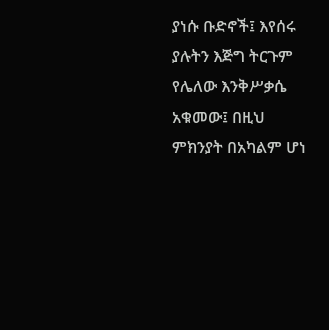ያነሱ ቡድኖች፤ እየሰሩ ያሉትን እጅግ ትርጉም የሌለው እንቅሥቃሴ አቁመው፤ በዚህ ምክንያት በአካልም ሆነ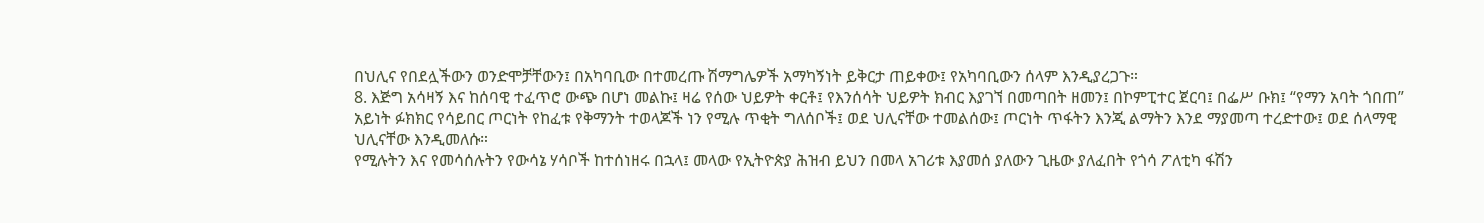በህሊና የበደሏችውን ወንድሞቻቸውን፤ በአካባቢው በተመረጡ ሽማግሌዎች አማካኝነት ይቅርታ ጠይቀው፤ የአካባቢውን ሰላም እንዲያረጋጉ።
8. እጅግ አሳዛኝ እና ከሰባዊ ተፈጥሮ ውጭ በሆነ መልኩ፤ ዛሬ የሰው ህይዎት ቀርቶ፤ የእንሰሳት ህይዎት ክብር እያገኘ በመጣበት ዘመን፤ በኮምፒተር ጀርባ፤ በፌሥ ቡክ፤ “የማን አባት ጎበጠ” አይነት ፉክክር የሳይበር ጦርነት የከፈቱ የቅማንት ተወላጆች ነን የሚሉ ጥቂት ግለሰቦች፤ ወደ ህሊናቸው ተመልሰው፤ ጦርነት ጥፋትን እንጂ ልማትን እንደ ማያመጣ ተረድተው፤ ወደ ሰላማዊ ህሊናቸው እንዲመለሱ።
የሚሉትን እና የመሳሰሉትን የውሳኔ ሃሳቦች ከተሰነዘሩ በኋላ፤ መላው የኢትዮጵያ ሕዝብ ይህን በመላ አገሪቱ እያመሰ ያለውን ጊዜው ያለፈበት የጎሳ ፖለቲካ ፋሽን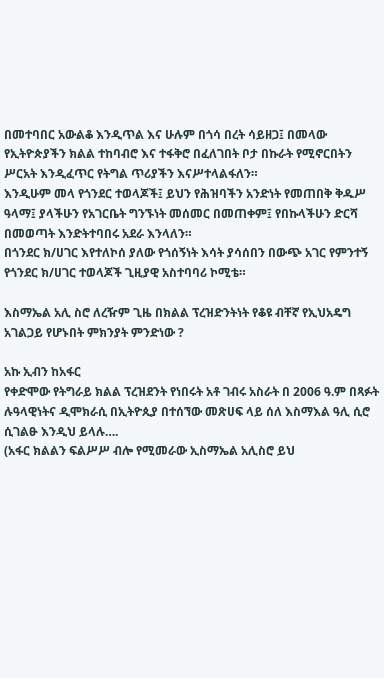በመተባበር አውልቆ እንዲጥል እና ሁሉም በጎሳ በረት ሳይዘጋ፤ በመላው የኢትዮጵያችን ክልል ተከባብሮ እና ተፋቅሮ በፈለገበት ቦታ በኩራት የሚኖርበትን ሥርአት እንዲፈጥር የትግል ጥሪያችን እናሥተላልፋለን።
እንዲሁም መላ የጎንደር ተወላጆች፤ ይህን የሕዝባችን አንድነት የመጠበቅ ቅዱሥ ዓላማ፤ ያላችሁን የአገርቤት ግንኙነት መሰመር በመጠቀም፤ የበኩላችሁን ድርሻ በመወጣት እንድትተባበሩ አደራ እንላለን።
በጎንደር ክ/ሀገር እየተለኮሰ ያለው የጎሰኝነት እሳት ያሳሰበን በውጭ አገር የምንተኝ የጎንደር ክ/ሀገር ተወላጆች ጊዚያዊ አስተባባሪ ኮሚቴ።

እስማኤል አሊ ስሮ ለረዥም ጊዜ በክልል ፕረዝድንትነት የቆዩ ብቸኛ የኢህአዴግ አገልጋይ የሆኑበት ምክንያት ምንድነው ?

አኩ ኢብን ከአፋር
የቀድሞው የትግራይ ክልል ፕረዝደንት የነበሩት አቶ ገብሩ አስራት በ 2006 ዓ.ም በጻፉት ሉዓላዊነትና ዲሞክራሲ በኢትዮጲያ በተሰኘው መጽሀፍ ላይ ሰለ እስማእል ዓሊ ሲሮ ሲገልፁ እንዲህ ይላሉ….
(አፋር ክልልን ፍልሥሥ ብሎ የሚመራው ኢስማኤል አሊስሮ ይህ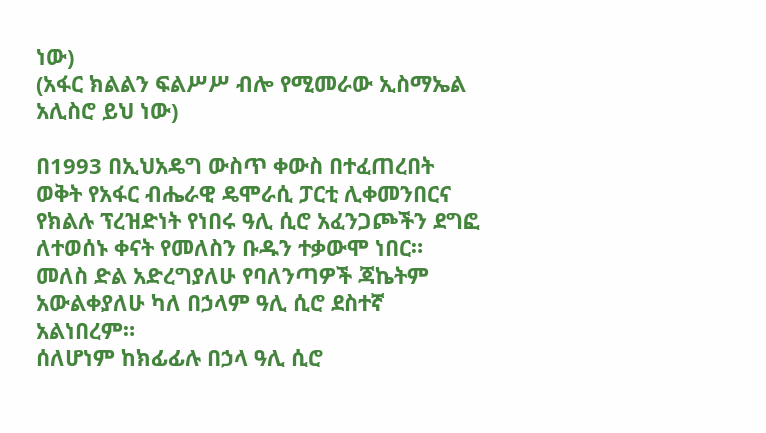ነው)
(አፋር ክልልን ፍልሥሥ ብሎ የሚመራው ኢስማኤል አሊስሮ ይህ ነው)

በ1993 በኢህአዴግ ውስጥ ቀውስ በተፈጠረበት ወቅት የአፋር ብሔራዊ ዴሞራሲ ፓርቲ ሊቀመንበርና የክልሉ ፕረዝድነት የነበሩ ዓሊ ሲሮ አፈንጋጮችን ደግፎ ለተወሰኑ ቀናት የመለስን ቡዱን ተቃውሞ ነበር።
መለስ ድል አድረግያለሁ የባለንጣዎች ጃኬትም አውልቀያለሁ ካለ በኃላም ዓሊ ሲሮ ደስተኛ አልነበረም።
ሰለሆነም ከክፊፊሉ በኃላ ዓሊ ሲሮ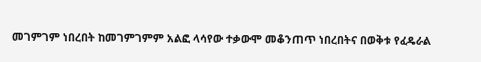መገምገም ነበረበት ከመገምገምም አልፎ ላሳየው ተቃውሞ መቆንጠጥ ነበረበትና በወቅቱ የፈዴራል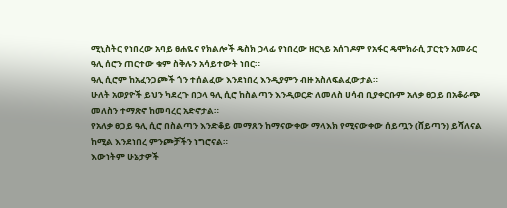ሚኒስትር የነበረው አባይ ፀሐዬና የክልሎች ዴስክ ኃላፊ የነበረው ዘርኣይ አሰገዶም የአፋር ዴሞክራሲ ፓርቲን አመራር ዓሊ ሰሮን ጠርተው ቁም ስቅሉን አሳይተውት ነበር።
ዓሊ ሲሮም ከአፈንጋጮች ጎን ተሰልፈው እንደነበረ እንዲያምን ብዙ አስለፍልፈውታል።
ሁለት አወያዮች ይህን ካደረጉ በኃላ ዓሊ ሲሮ ከስልጣን እንዲወርድ ለመለስ ሀሳብ ቢያቀርቡም አለቃ ፀጋይ በአቆራጭ መለስን ተማጽኖ ከመባረር አድኖታል።
የአለቃ ፀጋይ ዓሊ ሲሮ በስልጣን እንድቆይ መማጸን ከማናውቀው ማላእክ የሚናውቀው ሰይጧን (ሸይጣን) ይሻለናል ከሚል እንደነበረ ምንጮቻችን ነግሮናል።
እውነትም ሁኔታዎች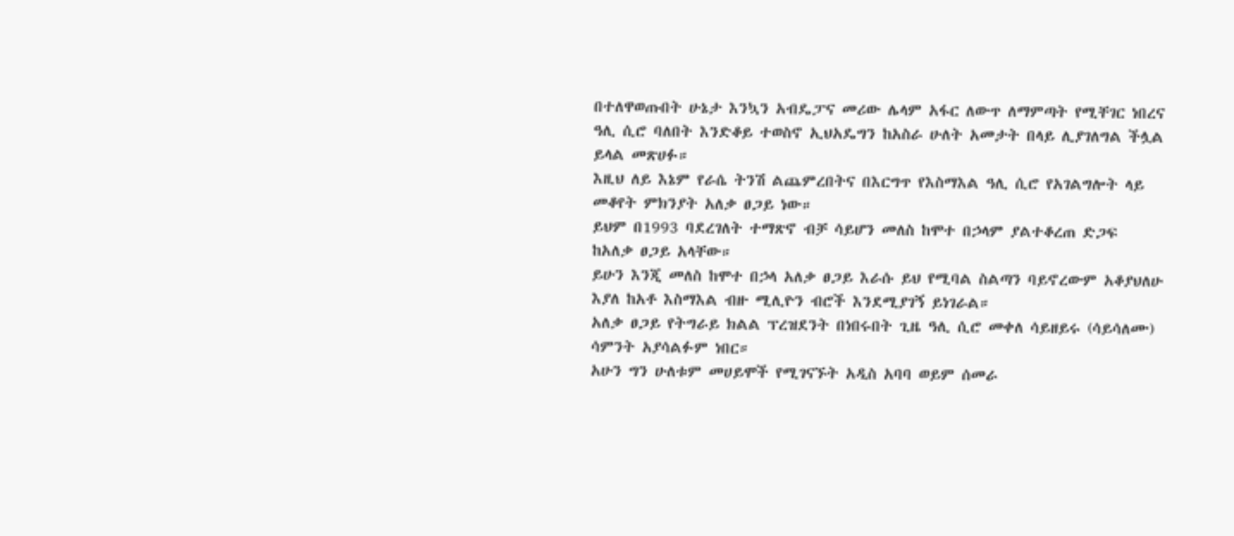በተለዋወጡበት ሁኔታ እንኳን አብዴፓና መሪው ሌላም አፋር ለውጥ ለማምጣት የሚቸገር ነበረና ዓሊ ሲሮ ባለበት እንድቆይ ተወስኖ ኢህአዴግን ከአስራ ሁለት አመታት በላይ ሊያገለግል ችሏል ይላል መጽሀፉ።
እዚህ ለይ እኔም የራሴ ትንሽ ልጨምረበትና በእርግጥ የእስማእል ዓሊ ሲሮ የአገልግሎት ላይ መቆየት ምክንያት አለቃ ፀጋይ ነው።
ይህም በ1993 ባደረገለት ተማጽኖ ብቻ ሳይሆን መለስ ከሞተ በኃላም ያልተቆረጠ ድጋፍ ከአለቃ ፀጋይ አላቸው።
ይሁን እንጂ መለስ ከሞተ በኃላ አለቃ ፀጋይ እራሱ ይህ የሚባል ስልጣን ባይኖረውም አቆያህለሁ እያለ ከአቶ እስማእል ብዙ ሚሊዮን ብሮች እንደሚያገኝ ይነገራል።
አለቃ ፀጋይ የትግራይ ክልል ፕረዝደንት በነበሩበት ጊዜ ዓሊ ሲሮ መቀለ ሳይዘይሩ (ሳይሳለሙ) ሳምንት አያሳልፉም ነበር።
አሁን ግን ሁለቱም መሀይሞች የሚገናኙት አዲስ አባባ ወይም ሰመራ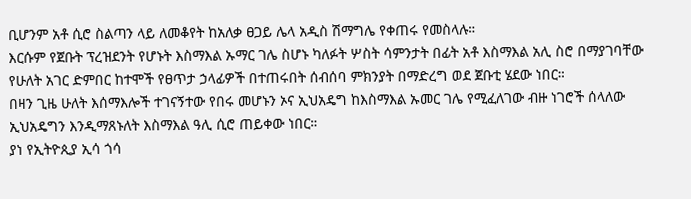ቢሆንም አቶ ሲሮ ስልጣን ላይ ለመቆየት ከአለቃ ፀጋይ ሌላ አዲስ ሽማግሌ የቀጠሩ የመስላሉ።
እርሱም የጀቡት ፕረዝደንት የሆኑት እስማእል ኡማር ገሌ ስሆኑ ካለፉት ሦስት ሳምንታት በፊት አቶ እስማእል አሊ ስሮ በማያገባቸው የሁለት አገር ድምበር ከተሞች የፀጥታ ኃላፊዎች በተጠሩበት ሰብሰባ ምክንያት በማድረግ ወደ ጀቡቲ ሄደው ነበር።
በዛን ጊዜ ሁለት እሰማእሎች ተገናኝተው የበሩ መሆኑን ኦና ኢህአዴግ ከእስማእል ኡመር ገሌ የሚፈለገው ብዙ ነገሮች ሰላለው ኢህአዴግን እንዲማጸኑለት እስማእል ዓሊ ሲሮ ጠይቀው ነበር።
ያነ የኢትዮጲያ ኢሳ ጎሳ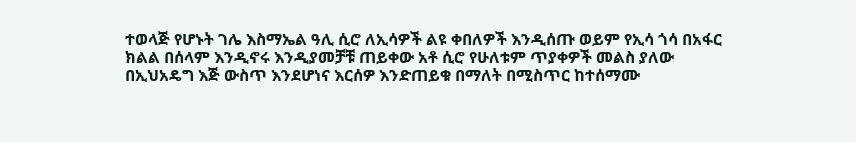ተወላጅ የሆኑት ገሌ እስማኤል ዓሊ ሲሮ ለኢሳዎች ልዩ ቀበለዎች እንዲሰጡ ወይም የኢሳ ጎሳ በአፋር ክልል በሰላም እንዲኖሩ እንዲያመቻቹ ጠይቀው አቶ ሲሮ የሁለቱም ጥያቀዎች መልስ ያለው በኢህአዴግ እጅ ውስጥ እንደሆነና እርሰዎ እንድጠይቁ በማለት በሚስጥር ከተሰማሙ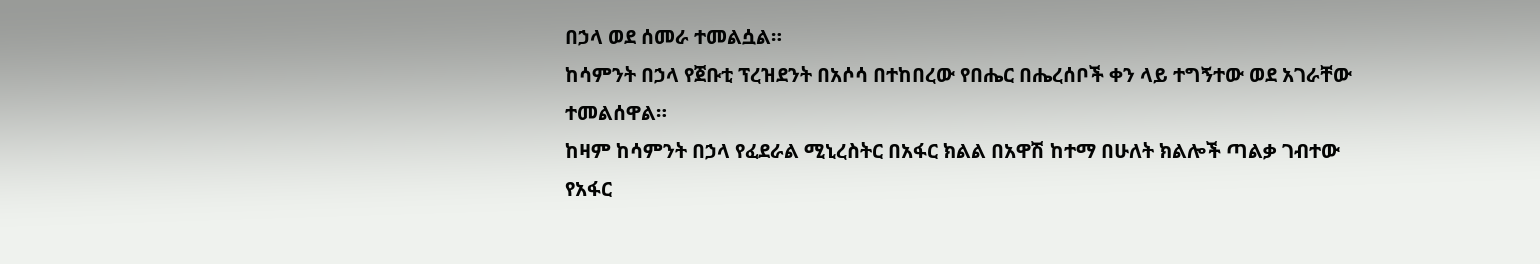በኃላ ወደ ሰመራ ተመልሷል።
ከሳምንት በኃላ የጀቡቲ ፕረዝደንት በአሶሳ በተከበረው የበሔር በሔረሰቦች ቀን ላይ ተግኝተው ወደ አገራቸው ተመልሰዋል።
ከዛም ከሳምንት በኃላ የፈደራል ሚኒረስትር በአፋር ክልል በአዋሽ ከተማ በሁለት ክልሎች ጣልቃ ገብተው የአፋር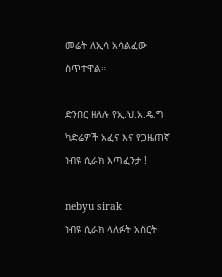መሬት ለኢሳ አሳልፈው ስጥተዋል።

ድንበር ዘለሉ የኢ.ህ.አ.ዴ.ግ ካድሬዎች አፈና እና የጋዜጠኛ ነብዩ ሲራክ እጣፈንታ !

nebyu sirak
ነብዩ ሲራክ ላለፉት አስርት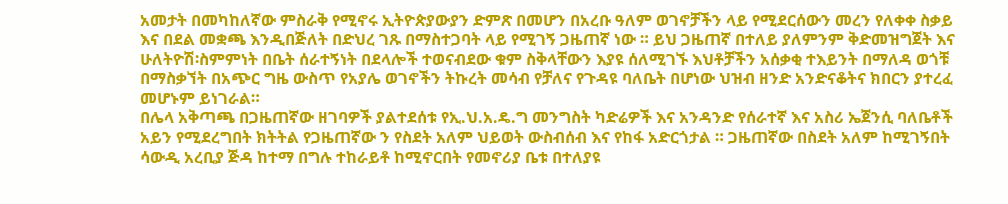አመታት በመካከለኛው ምስራቅ የሚኖሩ ኢትዮጵያውያን ድምጽ በመሆን በአረቡ ዓለም ወገኖቻችን ላይ የሚደርሰውን መረን የለቀቀ ስቃይ እና በደል መቋጫ እንዲበጅለት በድህረ ገጹ በማስተጋባት ላይ የሚገኝ ጋዜጠኛ ነው ። ይህ ጋዜጠኛ በተለይ ያለምንም ቅድመዝግጀት እና ሁለትዮሽ፡ስምምነት በቤት ሰራተኝነት በደላሎች ተወናብደው ቁም ስቅላቸውን እያዩ ሰለሚገኙ እህቶቻችን አሰቃቂ ተእይንት በማለዳ ወጎቹ በማስቃኘት በአጭር ግዜ ውስጥ የአያሌ ወገኖችን ትኩረት መሳብ የቻለና የጉዳዩ ባለቤት በሆነው ህዝብ ዘንድ አንድናቆትና ክበርን ያተረፈ መሆኑም ይነገራል።
በሌላ አቅጣጫ በጋዜጠኛው ዘገባዎች ያልተደሰቱ የኢ.ህ.አ.ዴ.ግ መንግስት ካድሬዎች እና አንዳንድ የሰራተኛ እና አስሪ ኤጀንሲ ባለቤቶች አይን የሚደረግበት ክትትል የጋዜጠኛው ን የስደት አለም ህይወት ውስብሰብ እና የከፋ አድርጎታል ። ጋዜጠኛው በስደት አለም ከሚገኝበት ሳውዲ አረቢያ ጅዳ ከተማ በግሉ ተከራይቶ ከሚኖርበት የመኖሪያ ቤቱ በተለያዩ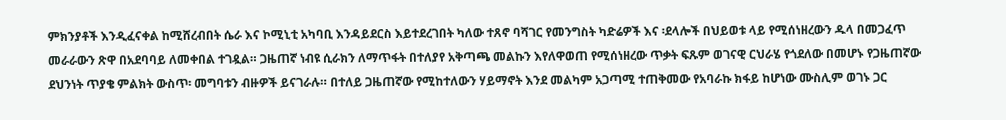ምክንያቶች እንዲፈናቀል ከሚሸረብበት ሴራ እና ኮሚኒቲ አካባቢ እንዳይደርስ እይተደረገበት ካለው ተጸኖ ባሻገር የመንግስት ካድሬዎች እና ፡ደላሎች በህይወቱ ላይ የሚሰነዘረውን ዱላ በመጋፈጥ መራራውን ጽዋ በአደባባይ ለመቀበል ተገዷል። ጋዜጠኛ ነብዩ ሲራክን ለማጥፋት በተለያየ አቅጣጫ መልኩን እየለዋወጠ የሚሰነዘረው ጥቃት ፍጹም ወገናዊ ርህራሄ የጎደለው በመሆኑ የጋዜጠኛው ደህንነት ጥያቄ ምልክት ውስጥ፡ መግባቱን ብዙዎች ይናገራሉ። በተለይ ጋዜጠኛው የሚከተለውን ሃይማኖት እንደ መልካም አጋጣሚ ተጠቅመው የአባራኩ ክፋይ ከሆነው ሙስሊም ወገኑ ጋር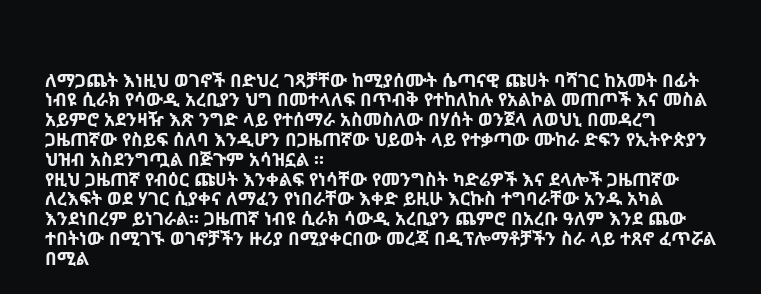ለማጋጨት እነዚህ ወገኖች በድህረ ገጻቻቸው ከሚያሰሙት ሴጣናዊ ጩሀት ባሻገር ከአመት በፊት ነብዩ ሲራክ የሳውዲ አረቢያን ህግ በመተላለፍ በጥብቅ የተከለከሉ የአልኮል መጠጦች እና መስል አይምሮ አደንዛዥ እጽ ንግድ ላይ የተሰማራ አስመስለው በሃሰት ወንጀላ ለወህኒ በመዳረግ ጋዜጠኛው የስይፍ ሰለባ እንዲሆን በጋዜጠኛው ህይወት ላይ የተቃጣው ሙከራ ድፍን የኢትዮጵያን ህዝብ አስደንግጧል በጅጉም አሳዝኗል ።
የዚህ ጋዜጠኛ የብዕር ጩሀት እንቀልፍ የነሳቸው የመንግስት ካድሬዎች እና ደላሎች ጋዜጠኛው ለረእፍት ወደ ሃገር ሲያቀና ለማፈን የነበራቸው እቀድ ይዚሁ እርኩስ ተግባራቸው አንዱ አካል እንደነበረም ይነገራል። ጋዜጠኛ ነብዩ ሲራክ ሳውዲ አረቢያን ጨምሮ በአረቡ ዓለም እንደ ጨው ተበትነው በሚገኙ ወገኖቻችን ዙሪያ በሚያቀርበው መረጃ በዲፕሎማቶቻችን ስራ ላይ ተጸኖ ፈጥሯል በሚል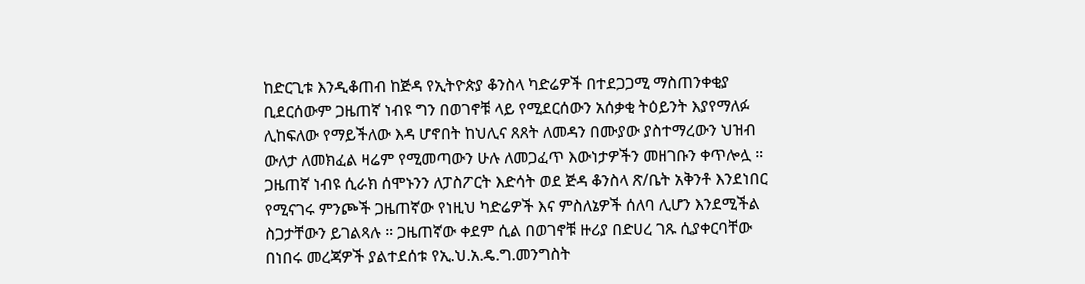ከድርጊቱ እንዲቆጠብ ከጅዳ የኢትዮጵያ ቆንስላ ካድሬዎች በተደጋጋሚ ማስጠንቀቂያ ቢደርሰውም ጋዜጠኛ ነብዩ ግን በወገኖቹ ላይ የሚደርሰውን አሰቃቂ ትዕይንት እያየማለፉ ሊከፍለው የማይችለው እዳ ሆኖበት ከህሊና ጸጸት ለመዳን በሙያው ያስተማረውን ህዝብ ውለታ ለመክፈል ዛሬም የሚመጣውን ሁሉ ለመጋፈጥ እውነታዎችን መዘገቡን ቀጥሎሏ ።
ጋዜጠኛ ነብዩ ሲራክ ሰሞኑንን ለፓስፖርት እድሳት ወደ ጅዳ ቆንስላ ጽ/ቤት አቅንቶ እንደነበር የሚናገሩ ምንጮች ጋዜጠኛው የነዚህ ካድሬዎች እና ምስለኔዎች ሰለባ ሊሆን እንደሚችል ስጋታቸውን ይገልጻሉ ። ጋዜጠኛው ቀደም ሲል በወገኖቹ ዙሪያ በድሀረ ገጹ ሲያቀርባቸው በነበሩ መረጃዎች ያልተደሰቱ የኢ.ህ.አ.ዴ.ግ.መንግስት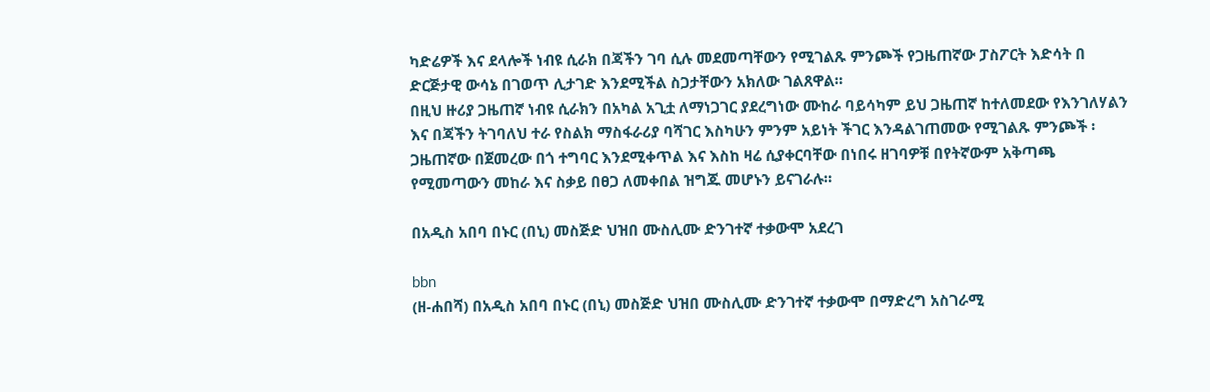ካድሬዎች እና ደላሎች ነብዩ ሲራክ በጃችን ገባ ሲሉ መደመጣቸውን የሚገልጹ ምንጮች የጋዜጠኛው ፓስፖርት እድሳት በ ድርጅታዊ ውሳኔ በገወጥ ሊታገድ እንደሚችል ስጋታቸውን አክለው ገልጸዋል።
በዚህ ዙሪያ ጋዜጠኛ ነብዩ ሲራክን በአካል አጊቷ ለማነጋገር ያደረግነው ሙከራ ባይሳካም ይህ ጋዜጠኛ ከተለመደው የእንገለሃልን እና በጃችን ትገባለህ ተራ የስልክ ማስፋራሪያ ባሻገር እስካሁን ምንም አይነት ችገር እንዳልገጠመው የሚገልጹ ምንጮች ፡ ጋዜጠኛው በጀመረው በጎ ተግባር እንደሚቀጥል እና እስከ ዛሬ ሲያቀርባቸው በነበሩ ዘገባዎቹ በየትኛውም አቅጣጫ የሚመጣውን መከራ እና ስቃይ በፀጋ ለመቀበል ዝግጁ መሆኑን ይናገራሉ።

በአዲስ አበባ በኑር (በኒ) መስጅድ ህዝበ ሙስሊሙ ድንገተኛ ተቃውሞ አደረገ

bbn
(ዘ-ሐበሻ) በአዲስ አበባ በኑር (በኒ) መስጅድ ህዝበ ሙስሊሙ ድንገተኛ ተቃውሞ በማድረግ አስገራሚ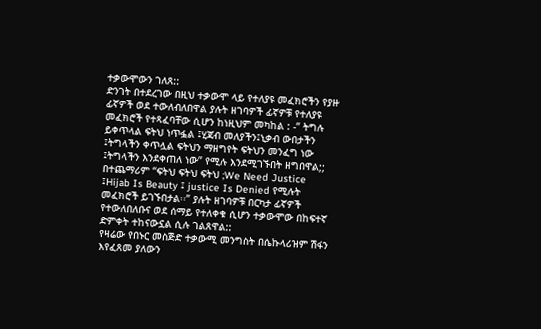ተቃውሞውን ገለጸ::
ድንገት በተደረገው በዚህ ተቃውሞ ላይ የተለያዩ መፈክሮችን የያዙ ፊኛዎች ወደ ተውለብለበዋል ያሉት ዘገባዎች ፊኛዎቹ የተለያዩ መፈክሮች የተጻፈባቸው ሲሆን ከነዚህም መካከል : -” ትግሉ ይቀጥላል ፍትህ ነጥፏል ፤ሂጃብ መለያችን፤ኒቃብ ውበታችን ፤ትግላችን ቀጥሏል ፍትህን ማዘግየት ፍትህን መንፈግ ነው ፤ትግላችን እንደቀጠለ ነው” የሚሉ እንደሚገኙበት ዘግበዋል;;
በተጨማሪም “ፍትህ ፍትህ ፍትህ ;We Need Justice ፤Hijab Is Beauty ፤ justice Is Denied የሚሉት መፈክሮች ይገኙበታል፡፡” ያሉት ዘገባዎቹ በርካታ ፊኛዎች የተውለበለቡና ወደ ሰማይ የተለቀቁ ሲሆን ተቃውሞው በከፍተኛ ድምቀት ተከናውኗል ሲሉ ገልጸዋል::
የዛሬው የበኑር መስጅድ ተቃውሚ መንግስት በሴኩላሪዝም ሽፋን እየፈጸመ ያለውን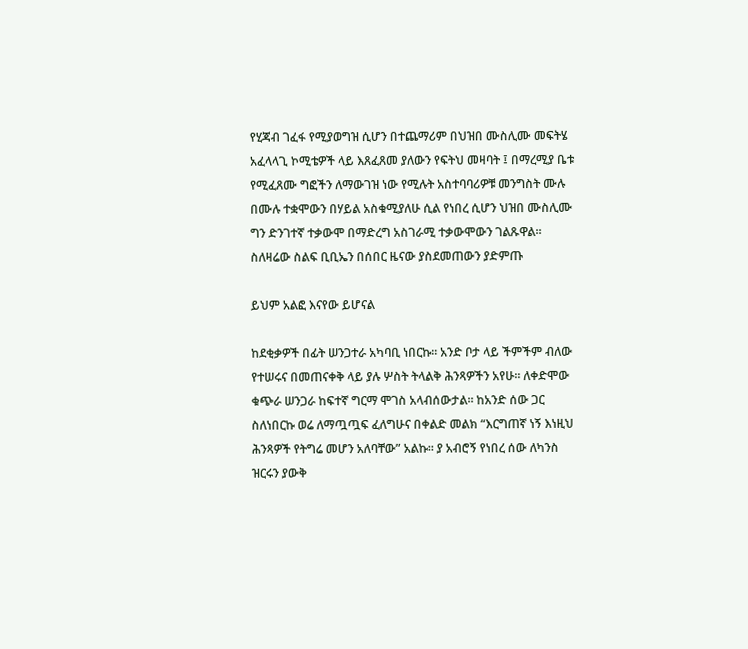የሂጃብ ገፈፋ የሚያወግዝ ሲሆን በተጨማሪም በህዝበ ሙስሊሙ መፍትሄ አፈላላጊ ኮሚቴዎች ላይ እጸፈጸመ ያለውን የፍትህ መዛባት ፤ በማረሚያ ቤቱ የሚፈጸሙ ግፎችን ለማውገዝ ነው የሚሉት አስተባባሪዎቹ መንግስት ሙሉ በሙሉ ተቋሞውን በሃይል አስቁሚያለሁ ሲል የነበረ ሲሆን ህዝበ ሙስሊሙ ግን ድንገተኛ ተቃውሞ በማድረግ አስገራሚ ተቃውሞውን ገልጹዋል፡፡
ስለዛሬው ስልፍ ቢቢኤን በሰበር ዜናው ያስደመጠውን ያድምጡ

ይህም አልፎ እናየው ይሆናል

ከደቂቃዎች በፊት ሠንጋተራ አካባቢ ነበርኩ፡፡ አንድ ቦታ ላይ ችምችም ብለው የተሠሩና በመጠናቀቅ ላይ ያሉ ሦስት ትላልቅ ሕንጻዎችን አየሁ፡፡ ለቀድሞው ቁጭራ ሠንጋራ ከፍተኛ ግርማ ሞገስ አላብሰውታል፡፡ ከአንድ ሰው ጋር ስለነበርኩ ወሬ ለማጧጧፍ ፈለግሁና በቀልድ መልክ “እርግጠኛ ነኝ እነዚህ ሕንጻዎች የትግሬ መሆን አለባቸው” አልኩ፡፡ ያ አብሮኝ የነበረ ሰው ለካንስ ዝርሩን ያውቅ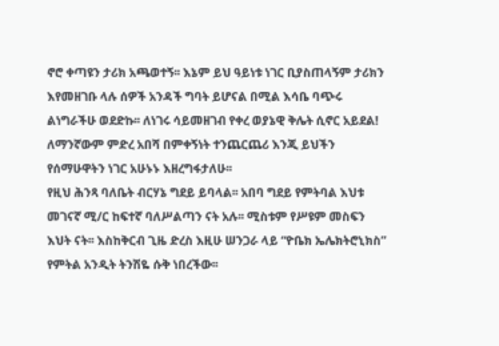ኖሮ ቀጣዩን ታሪክ አጫወተኝ፡፡ እኔም ይህ ዓይነቱ ነገር ቢያስጠላኝም ታሪክን እየመዘገቡ ላሉ ሰዎች አንዳች ግባት ይሆናል በሚል እሳቤ ባጭሩ ልነግራችሁ ወደድኩ፡፡ ለነገሩ ሳይመዘገብ የቀረ ወያኔዊ ቅሌት ሲኖር አይደል! ለማንኛውም ምድረ አበሻ በምቀኝነት ተንጨርጨሪ እንጂ ይህችን የሰማሁዋትን ነገር አሁኑኑ እዘረግፋታለሁ፡፡
የዚህ ሕንጻ ባለቤት ብርሃኔ ግደይ ይባላል፡፡ አበባ ግደይ የምትባል እህቱ መገናኛ ሚ/ር ከፍተኛ ባለሥልጣን ናት አሉ፡፡ ሚስቱም የሥዩም መስፍን እህት ናት፡፡ እስከቅርብ ጊዜ ድረስ እዚሁ ሠንጋራ ላይ “ዮቤክ ኤሌክትሮኒክስ” የምትል አንዲት ትንሽዬ ሱቅ ነበረችው፡፡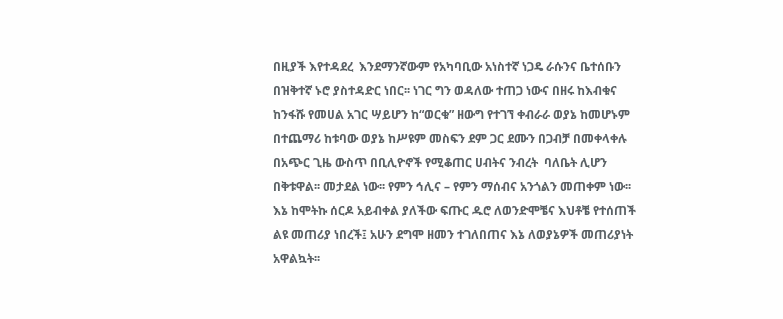በዚያች እየተዳደረ  እንደማንኛውም የአካባቢው አነስተኛ ነጋዴ ራሱንና ቤተሰቡን በዝቅተኛ ኑሮ ያስተዳድር ነበር፡፡ ነገር ግን ወዳለው ተጠጋ ነውና በዘሩ ከእብቁና ከንፋሹ የመሀል አገር ሣይሆን ከ“ወርቁ” ዘውግ የተገኘ ቀብራራ ወያኔ ከመሆኑም በተጨማሪ ከቱባው ወያኔ ከሥዩም መስፍን ደም ጋር ደሙን በጋብቻ በመቀላቀሉ በአጭር ጊዜ ውስጥ በቢሊዮኖች የሚቆጠር ሀብትና ንብረት  ባለቤት ሊሆን በቅቱዋል፡፡ መታደል ነው፡፡ የምን ኅሊና – የምን ማሰብና አንጎልን መጠቀም ነው፡፡ እኔ ከሞትኩ ሰርዶ አይብቀል ያለችው ፍጡር ዱሮ ለወንድሞቼና እህቶቼ የተሰጠች ልዩ መጠሪያ ነበረች፤ አሁን ደግሞ ዘመን ተገለበጠና እኔ ለወያኔዎች መጠሪያነት አዋልኳት፡፡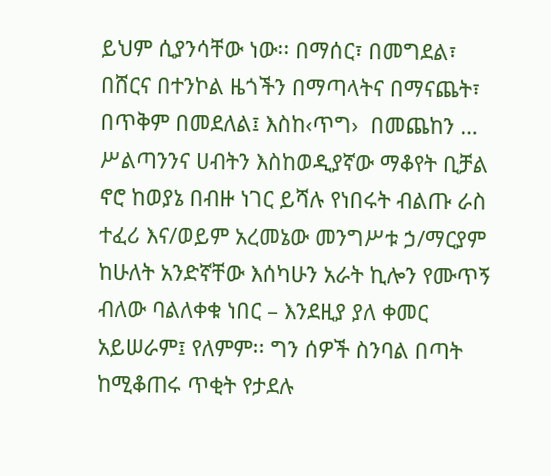ይህም ሲያንሳቸው ነው፡፡ በማሰር፣ በመግደል፣ በሸርና በተንኮል ዜጎችን በማጣላትና በማናጨት፣ በጥቅም በመደለል፤ እስከ‹ጥግ›  በመጨከን … ሥልጣንንና ሀብትን እስከወዲያኛው ማቆየት ቢቻል ኖሮ ከወያኔ በብዙ ነገር ይሻሉ የነበሩት ብልጡ ራስ ተፈሪ እና/ወይም አረመኔው መንግሥቱ ኃ/ማርያም ከሁለት አንድኛቸው እሰካሁን አራት ኪሎን የሙጥኝ ብለው ባልለቀቁ ነበር – እንደዚያ ያለ ቀመር አይሠራም፤ የለምም፡፡ ግን ሰዎች ስንባል በጣት ከሚቆጠሩ ጥቂት የታደሉ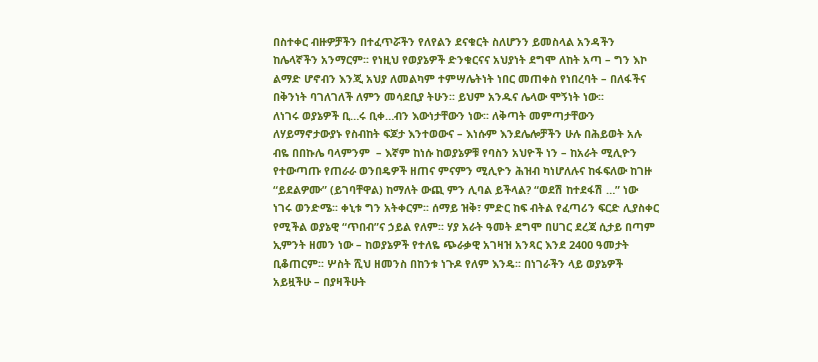በስተቀር ብዙዎቻችን በተፈጥሯችን የለየልን ደናቁርት ስለሆንን ይመስላል አንዳችን ከሌላኛችን አንማርም፡፡ የነዚህ የወያኔዎች ድንቁርናና አህያነት ደግሞ ለከት አጣ – ግን እኮ ልማድ ሆኖብን እንጂ አህያ ለመልካም ተምሣሌትነት ነበር መጠቀስ የነበረባት – በለፋችና በቅንነት ባገለገለች ለምን መሳደቢያ ትሁን፡፡ ይህም አንዱና ሌላው ሞኝነት ነው፡፡
ለነገሩ ወያኔዎች ቢ…ሩ ቢቀ…ብን እውነታቸውን ነው፡፡ ለቅጣት መምጣታቸውን ለሃይማኖታውያኑ የስብከት ፍጆታ እንተወውና – እነሱም እንደሌሎቻችን ሁሉ በሕይወት አሉ ብዬ በበኩሌ ባላምንም  – እኛም ከነሱ ከወያኔዎቹ የባስን አህዮች ነን – ከአራት ሚሊዮን የተውጣጡ የጠራራ ወንበዴዎች ዘጠና ምናምን ሚሊዮን ሕዝብ ካነሆለሉና ከፋፍለው ከገዙ “ይደልዎሙ” (ይገባቸዋል) ከማለት ውጪ ምን ሊባል ይችላል? “ወደሽ ከተደፋሽ …” ነው ነገሩ ወንድሜ፡፡ ቀኒቱ ግን አትቀርም፡፡ ሰማይ ዝቅ፣ ምድር ከፍ ብትል የፈጣሪን ፍርድ ሊያስቀር የሚችል ወያኔዊ “ጥበብ”ና ኃይል የለም፡፡ ሃያ አራት ዓመት ደግሞ በሀገር ደረጃ ሲታይ በጣም ኢምንት ዘመን ነው – ከወያኔዎች የተለዬ ጭራቃዊ አገዛዝ አንጻር እንደ 2400 ዓመታት ቢቆጠርም፡፡ ሦስት ሺህ ዘመንስ በከንቱ ነጉዶ የለም እንዴ፡፡ በነገራችን ላይ ወያኔዎች አይዟችሁ – በያዛችሁት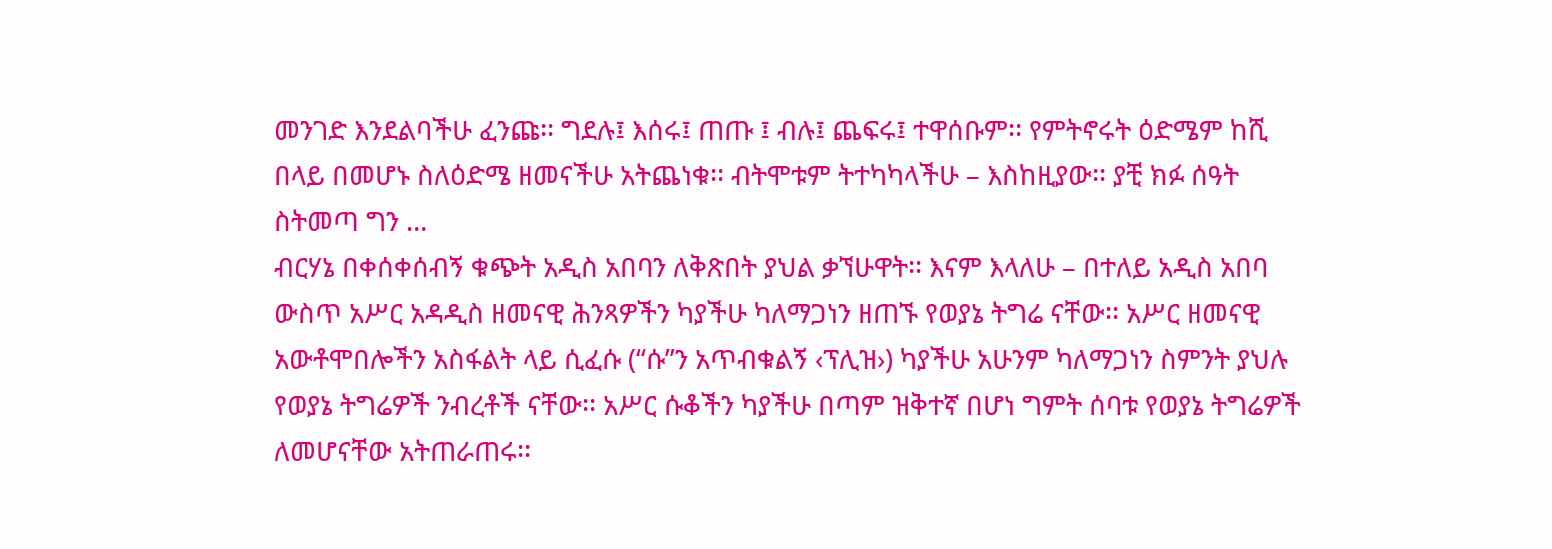መንገድ እንደልባችሁ ፈንጩ፡፡ ግደሉ፤ እሰሩ፤ ጠጡ ፤ ብሉ፤ ጨፍሩ፤ ተዋሰቡም፡፡ የምትኖሩት ዕድሜም ከሺ በላይ በመሆኑ ስለዕድሜ ዘመናችሁ አትጨነቁ፡፡ ብትሞቱም ትተካካላችሁ – እስከዚያው፡፡ ያቺ ክፉ ሰዓት ስትመጣ ግን …
ብርሃኔ በቀሰቀሰብኝ ቁጭት አዲስ አበባን ለቅጽበት ያህል ቃኘሁዋት፡፡ እናም እላለሁ – በተለይ አዲስ አበባ ውስጥ አሥር አዳዲስ ዘመናዊ ሕንጻዎችን ካያችሁ ካለማጋነን ዘጠኙ የወያኔ ትግሬ ናቸው፡፡ አሥር ዘመናዊ አውቶሞበሎችን አስፋልት ላይ ሲፈሱ (“ሱ”ን አጥብቁልኝ ‹ፕሊዝ›) ካያችሁ አሁንም ካለማጋነን ስምንት ያህሉ የወያኔ ትግሬዎች ንብረቶች ናቸው፡፡ አሥር ሱቆችን ካያችሁ በጣም ዝቅተኛ በሆነ ግምት ሰባቱ የወያኔ ትግሬዎች ለመሆናቸው አትጠራጠሩ፡፡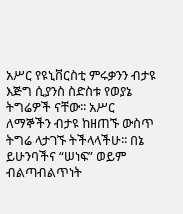አሥር የዩኒቨርስቲ ምሩቃንን ብታዩ እጅግ ሲያንስ ስድስቱ የወያኔ ትግሬዎች ናቸው፡፡ አሥር ለማኞችን ብታዩ ከዘጠኙ ውስጥ ትግሬ ላታገኙ ትችላላችሁ፡፡ በኔ ይሁንባችና “ሠነፍ” ወይም ብልጣብልጥነት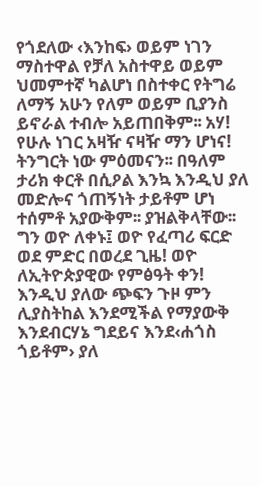የጎደለው ‹እንከፍ› ወይም ነገን ማስተዋል የቻለ አስተዋይ ወይም ህመምተኛ ካልሆነ በስተቀር የትግሬ ለማኝ አሁን የለም ወይም ቢያንስ ይኖራል ተብሎ አይጠበቅም፡፡ አሃ! የሁሉ ነገር አዛዥ ናዛዥ ማን ሆነና! ትንግርት ነው ምዕመናን፡፡ በዓለም ታሪክ ቀርቶ በሲዖል እንኳ እንዲህ ያለ መድሎና ጎጠኝነት ታይቶም ሆነ ተሰምቶ አያውቅም፡፡ ያዝልቅላቸው፡፡ ግን ወዮ ለቀኑ፤ ወዮ የፈጣሪ ፍርድ ወደ ምድር በወረደ ጊዜ! ወዮ ለኢትዮጵያዊው የምፅዓት ቀን! እንዲህ ያለው ጭፍን ጉዞ ምን ሊያስትከል እንደሚችል የማያውቅ እንደብርሃኔ ግደይና እንደ‹ሐጎስ ጎይቶም› ያለ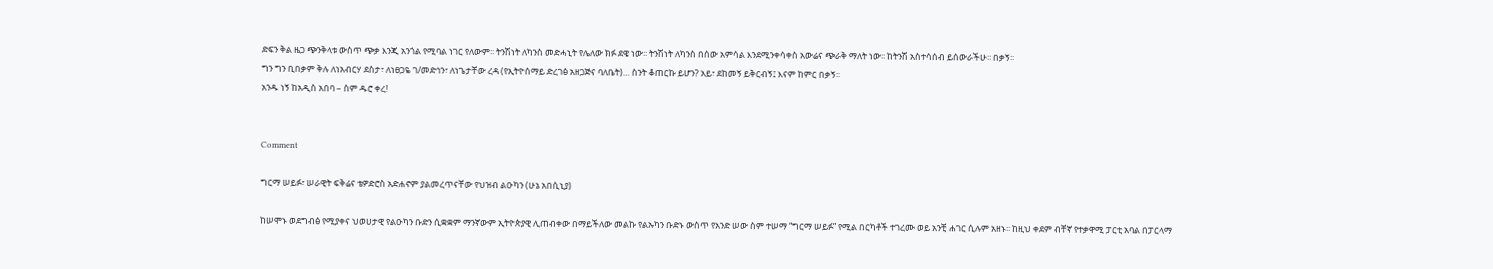ድፍን ቅል ዜጋ ጭንቅላቱ ውስጥ ጭቃ እንጂ አንጎል የሚባል ነገር የለውም፡፡ ትንሽነት ለካንስ መድሓኒት የሌለው ክፉ ደዌ ነው፡፡ ትንሽነት ለካንስ በሰው አምሳል እንደሚንቀሳቀስ አውሬና ጭራቅ ማለት ነው፡፡ ከትንሽ አስተሳሰብ ይሰውራችሁ፡፡ በቃኝ፡፡
ግን ግን ቢበቃም ቅሉ ለነአብርሃ ደስታ፣ ለነፀጋዬ ገ/መድኅን፣ ለነጌታቸው ረዳ (የኢትዮሰማይ ድረገፅ አዘጋጅና ባለቤት)… ስንት ቆጠርኩ ይሆን? አይ፣ ደከመኝ ይቅርብኝ፤ እናም ከምር በቃኝ፡፡
አንዱ ነኝ ከአዲስ አበባ – ስም ዱሮ ቀረ!


Comment

ግርማ ሠይፉ፣ ሠራዊት ፍቅሬና ቴዎድሮስ አድሐኖም ያልመረጥናቸው የህዝብ ልዑካን (ሁኔ አበሲኒያ)

ከሠሞኑ ወደግብፅ የሚያቀና ህወሀታዊ የልዑካን ቡድን ሲቋቋም ማንኛውም ኢትዮጵያዊ ሊጠብቀው በማይችለው መልኩ የልኡካን ቡድኑ ውስጥ የአንድ ሠው ስም ተሠማ “ግርማ ሠይፉ” የሚል በርካቶች ተገረሙ ወይ አንቺ ሐገር ሲሉም አዘኑ፡፡ ከዚህ ቀደም ብቸኛ የተቃዋሚ ፓርቲ አባል በፓርላማ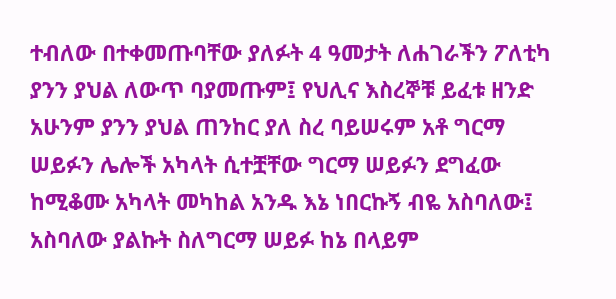ተብለው በተቀመጡባቸው ያለፉት 4 ዓመታት ለሐገራችን ፖለቲካ ያንን ያህል ለውጥ ባያመጡም፤ የህሊና እስረኞቹ ይፈቱ ዘንድ አሁንም ያንን ያህል ጠንከር ያለ ስረ ባይሠሩም አቶ ግርማ ሠይፉን ሌሎች አካላት ሲተቿቸው ግርማ ሠይፉን ደግፈው ከሚቆሙ አካላት መካከል አንዱ እኔ ነበርኩኝ ብዬ አስባለው፤ አስባለው ያልኩት ስለግርማ ሠይፉ ከኔ በላይም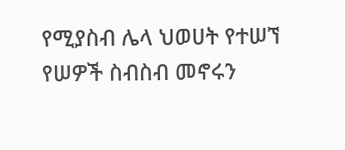የሚያስብ ሌላ ህወሀት የተሠኘ የሠዎች ስብስብ መኖሩን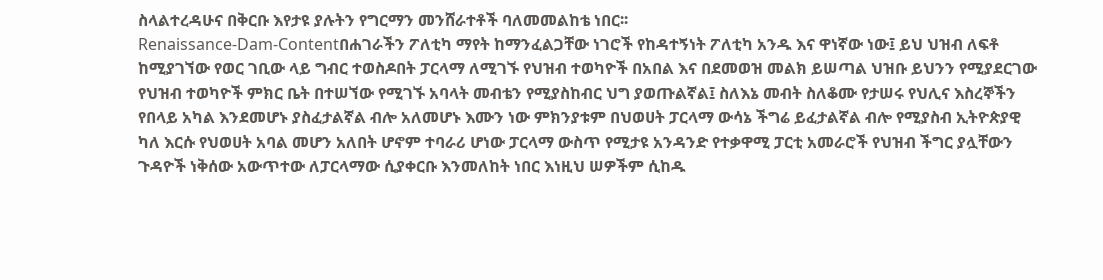ስላልተረዳሁና በቅርቡ እየታዩ ያሉትን የግርማን መንሸራተቶች ባለመመልከቴ ነበር፡፡
Renaissance-Dam-Contentበሐገራችን ፖለቲካ ማየት ከማንፈልጋቸው ነገሮች የከዳተኝነት ፖለቲካ አንዱ እና ዋነኛው ነው፤ ይህ ህዝብ ለፍቶ ከሚያገኘው የወር ገቢው ላይ ግብር ተወስዶበት ፓርላማ ለሚገኙ የህዝብ ተወካዮች በአበል እና በደመወዝ መልክ ይሠጣል ህዝቡ ይህንን የሚያደርገው የህዝብ ተወካዮች ምክር ቤት በተሠኘው የሚገኙ አባላት መብቴን የሚያስከብር ህግ ያወጡልኛል፤ ስለእኔ መብት ስለቆሙ የታሠሩ የህሊና እስረኞችን የበላይ አካል እንደመሆኑ ያስፈታልኛል ብሎ አለመሆኑ እሙን ነው ምክንያቱም በህወሀት ፓርላማ ውሳኔ ችግሬ ይፈታልኛል ብሎ የሚያስብ ኢትዮጵያዊ ካለ እርሱ የህወሀት አባል መሆን አለበት ሆኖም ተባራሪ ሆነው ፓርላማ ውስጥ የሚታዩ አንዳንድ የተቃዋሚ ፓርቲ አመራሮች የህዝብ ችግር ያሏቸውን ጉዳዮች ነቅሰው አውጥተው ለፓርላማው ሲያቀርቡ እንመለከት ነበር እነዚህ ሠዎችም ሲከዱ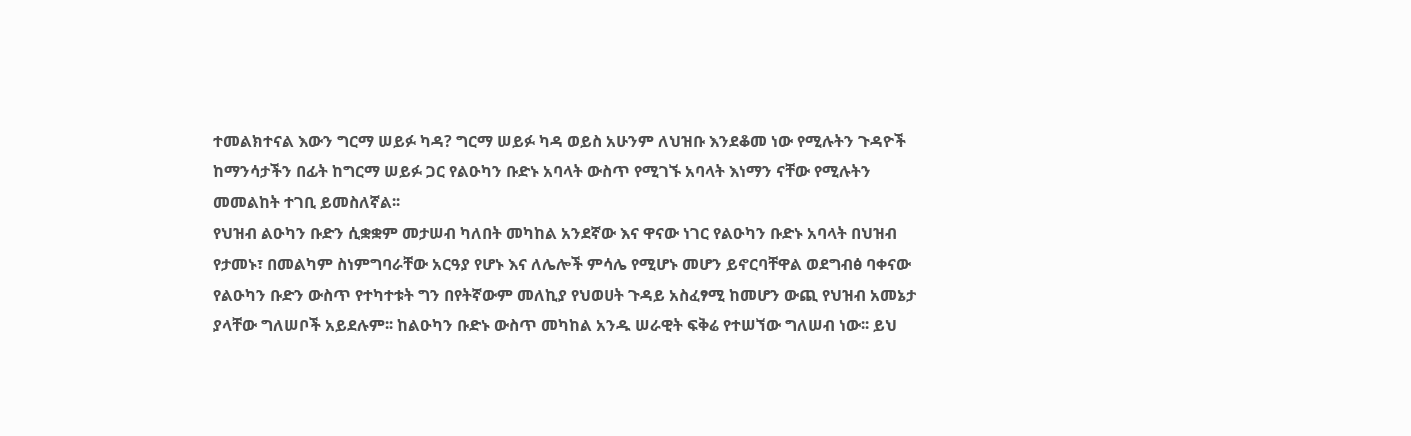ተመልክተናል እውን ግርማ ሠይፉ ካዳ? ግርማ ሠይፉ ካዳ ወይስ አሁንም ለህዝቡ እንደቆመ ነው የሚሉትን ጉዳዮች ከማንሳታችን በፊት ከግርማ ሠይፉ ጋር የልዑካን ቡድኑ አባላት ውስጥ የሚገኙ አባላት እነማን ናቸው የሚሉትን መመልከት ተገቢ ይመስለኛል፡፡
የህዝብ ልዑካን ቡድን ሲቋቋም መታሠብ ካለበት መካከል አንደኛው እና ዋናው ነገር የልዑካን ቡድኑ አባላት በህዝብ የታመኑ፣ በመልካም ስነምግባራቸው አርዓያ የሆኑ እና ለሌሎች ምሳሌ የሚሆኑ መሆን ይኖርባቸዋል ወደግብፅ ባቀናው የልዑካን ቡድን ውስጥ የተካተቱት ግን በየትኛውም መለኪያ የህወሀት ጉዳይ አስፈፃሚ ከመሆን ውጪ የህዝብ አመኔታ ያላቸው ግለሠቦች አይደሉም፡፡ ከልዑካን ቡድኑ ውስጥ መካከል አንዱ ሠራዊት ፍቅሬ የተሠኘው ግለሠብ ነው፡፡ ይህ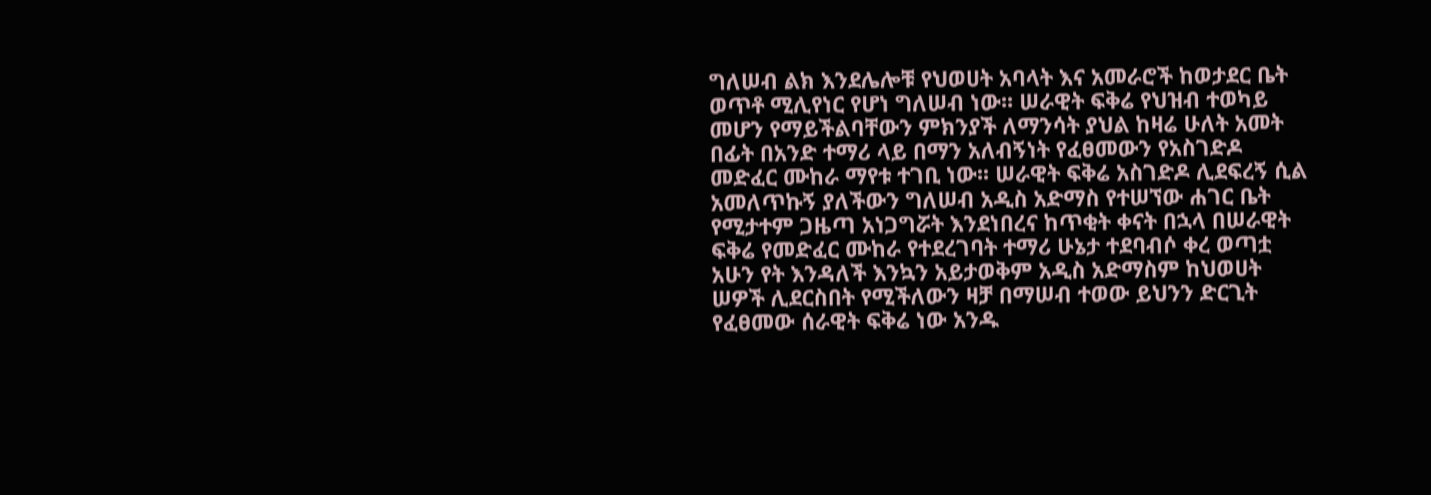ግለሠብ ልክ እንደሌሎቹ የህወሀት አባላት እና አመራሮች ከወታደር ቤት ወጥቶ ሚሊየነር የሆነ ግለሠብ ነው፡፡ ሠራዊት ፍቅሬ የህዝብ ተወካይ መሆን የማይችልባቸውን ምክንያች ለማንሳት ያህል ከዛሬ ሁለት አመት በፊት በአንድ ተማሪ ላይ በማን አለብኝነት የፈፀመውን የአስገድዶ መድፈር ሙከራ ማየቱ ተገቢ ነው፡፡ ሠራዊት ፍቅሬ አስገድዶ ሊደፍረኝ ሲል አመለጥኩኝ ያለችውን ግለሠብ አዲስ አድማስ የተሠኘው ሐገር ቤት የሚታተም ጋዜጣ አነጋግሯት እንደነበረና ከጥቂት ቀናት በኋላ በሠራዊት ፍቅሬ የመድፈር ሙከራ የተደረገባት ተማሪ ሁኔታ ተደባብሶ ቀረ ወጣቷ አሁን የት እንዳለች እንኳን አይታወቅም አዲስ አድማስም ከህወሀት ሠዎች ሊደርስበት የሚችለውን ዛቻ በማሠብ ተወው ይህንን ድርጊት የፈፀመው ሰራዊት ፍቅሬ ነው አንዱ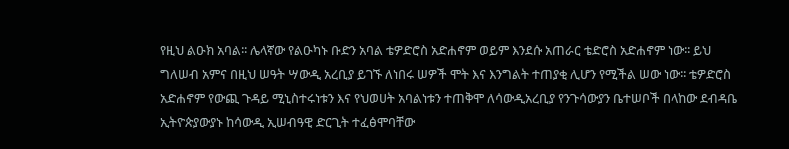የዚህ ልዑክ አባል፡፡ ሌላኛው የልዑካኑ ቡድን አባል ቴዎድሮስ አድሐኖም ወይም እንደሱ አጠራር ቴድሮስ አድሐኖም ነው፡፡ ይህ ግለሠብ አምና በዚህ ሠዓት ሣውዲ አረቢያ ይገኙ ለነበሩ ሠዎች ሞት እና እንግልት ተጠያቂ ሊሆን የሚችል ሠው ነው፡፡ ቴዎድሮስ አድሐኖም የውጪ ጉዳይ ሚኒስተሩነቱን እና የህወሀት አባልነቱን ተጠቅሞ ለሳውዲአረቢያ የንጉሳውያን ቤተሠቦች በላከው ደብዳቤ ኢትዮጵያውያኑ ከሳውዲ ኢሠብዓዊ ድርጊት ተፈፅሞባቸው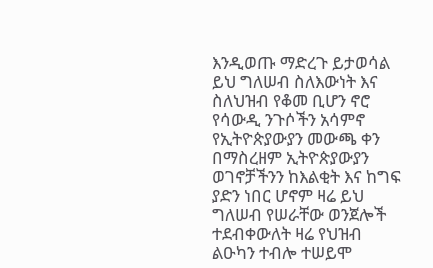እንዲወጡ ማድረጉ ይታወሳል ይህ ግለሠብ ስለእውነት እና ስለህዝብ የቆመ ቢሆን ኖሮ የሳውዲ ንጉሶችን አሳምኖ የኢትዮጵያውያን መውጫ ቀን በማስረዘም ኢትዮጵያውያን ወገኖቻችንን ከእልቂት እና ከግፍ ያድን ነበር ሆኖም ዛሬ ይህ ግለሠብ የሠራቸው ወንጀሎች ተደብቀውለት ዛሬ የህዝብ ልዑካን ተብሎ ተሠይሞ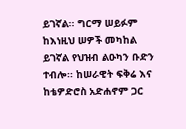ይገኛል፡፡ ግርማ ሠይፉም ከእነዚህ ሠዎች መካከል ይገኛል የህዝብ ልዑካን ቡድን ተብሎ፡፡ ከሠራዊት ፍቅሬ እና ከቴዎድሮስ አድሐኖም ጋር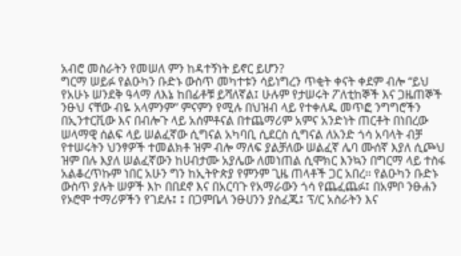አብሮ መስራትን የመሠለ ምን ከዳተኝነት ይኖር ይሆን?
ግርማ ሠይፉ የልዑካን ቡድኑ ውስጥ መካተቱን ሳይነግረን ጥቂት ቀናት ቀደም ብሎ “ይህ የአሁኑ ሠንደቅ ዓላማ ለእኔ ከበፊቶቹ ይሻለኛል፤ ሁሉም የታሠሩት ፖለቲከኞች እና ጋዜጠኞች ንፁህ ናቸው ብዬ አላምንም” ምናምን የሚሉ በህዝብ ላይ የተቀለዱ መጥፎ ንግግሮችን በኢንተርቪው እና በብሎጉ ላይ አሰምቶናል በተጨማሪም አምና አንድነት ጠርቶት በነበረው ሠላማዊ ሰልፍ ላይ ሠልፈኛው ሲግናል አካባቢ ሲደርስ ሲግናል ለአንድ ጎሳ አባላት ብቻ የተሠሩትን ህንፃዎች ተመልክቶ ዝም ብሎ ማለፍ ያልቻለው ሠልፈኛ ሌባ ሙሰኛ እያለ ሲጮህ ዝም በሉ እያለ ሠልፈኛውን ከሀብታሙ አያሌው ለመነጠል ሲሞክር እንኳን በግርማ ላይ ተስፋ አልቆረጥኩም ነበር አሁን ግን ከኢትዮጵያ የምንም ጊዜ ጠላቶች ጋር አበረ፡፡ የልዑካን ቡድኑ ውስጥ ያሉት ሠዎች እኮ በበደኖ እና በአርባጉ የአማራውን ጎሳ የጨፈጨፉ፤ በአምቦ ንፁሐን የኦሮሞ ተማሪዎችን የገደሉ፤ ፤ በጋምቤላ ንፁሀንን ያስፈጁ፤ ፕ/ር አስራትን እና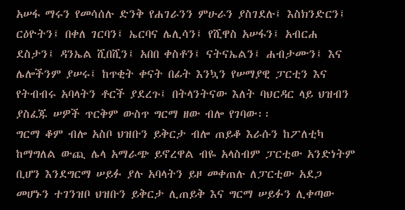አሠፋ ማሩን የመሳሰሉ ድንቅ የሐገራንን ምሁራን ያስገደሉ፤ እስክንድርን፤ ርዕዮትን፤ በቀለ ገርባን፤ ኤርባና ሌሊሳን፤ የሺዋስ አሠፋን፤ አብርሐ ደስታን፤ ዳንኤል ሺበሺን፤ አበበ ቀስቶን፤ ናትናኤልን፤ ሐብታሙን፤ እና ሌሎችንም ያሠሩ፤ ከጥቂት ቀናት በፊት እንኳን የሠማያዊ ፓርቲን እና የትብብሩ አባላትን ቶርች ያደረጉ፤ በትላንትናው እለት ባህርዳር ላይ ህዝብን ያስፈጁ ሠዎች ጥርቅም ውስጥ ግርማ ዘው ብሎ የገባው፡፡
ግርማ ቆም ብሎ አስቦ ህዝቡን ይቅርታ ብሎ ጠይቆ እራሱን ከፖለቲካ ከማግለል ውጪ ሌላ አማራጭ ይኖረዋል ብዬ አላስብም ፓርቲው አንድነትም ቢሆን እንደግርማ ሠይፉ ያሉ አባላትን ይዞ መቀጠሉ ለፓርቲው አደጋ መሆኑን ተገንዝቦ ህዝቡን ይቅርታ ሊጠይቅ እና ግርማ ሠይፉን ሊቀጣው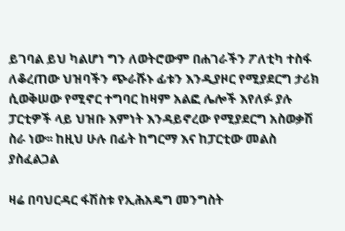ይገባል ይህ ካልሆነ ግን ለወትሮውም በሐገራችን ፖለቲካ ተስፋ ለቆረጠው ህዝባችን ጭራሹኑ ፊቱን እንዲያዞር የሚያደርግ ታሪክ ሲወቅሠው የሚኖር ተግባር ከዛም አልፎ ሌሎች እየለፉ ያሉ ፓርቲዎች ላይ ህዝቡ እምነት እንዳይኖረው የሚያደርግ አስወቃሽ ስራ ነው፡፡ ከዚህ ሁሉ በፊት ከግርማ እና ከፓርቲው መልስ ያስፈልጋል

ዛሬ በባህርዳር ፋሽስቱ የኢሕአዴግ መንግስት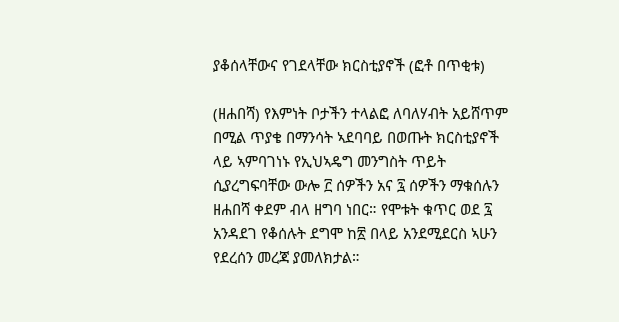ያቆሰላቸውና የገደላቸው ክርስቲያኖች (ፎቶ በጥቂቱ)

(ዘሐበሻ) የእምነት ቦታችን ተላልፎ ለባለሃብት አይሸጥም በሚል ጥያቄ በማንሳት ኣደባባይ በወጡት ክርስቲያኖች ላይ ኣምባገነኑ የኢህኣዴግ መንግስት ጥይት ሲያረግፍባቸው ውሎ ፫ ሰዎችን አና ፯ ሰዎችን ማቁሰሉን ዘሐበሻ ቀደም ብላ ዘግባ ነበር። የሞቱት ቁጥር ወደ ፯ አንዳደገ የቆሰሉት ደግሞ ከ፳ በላይ አንደሚደርስ ኣሁን የደረሰን መረጃ ያመለክታል።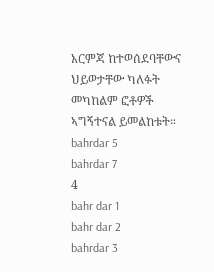አርምጃ ከተወሰደባቸውና ህይወታቸው ካለፉት መካከልም ፎቶዎች ኣግኝተናል ይመልከቱት።
bahrdar 5
bahrdar 7
4
bahr dar 1
bahr dar 2
bahrdar 3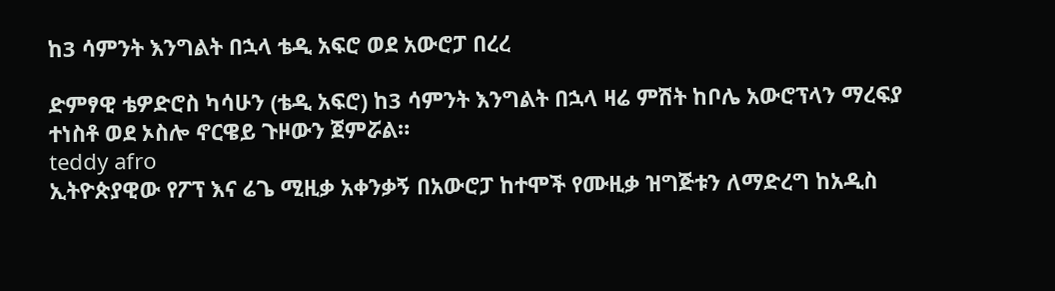ከ3 ሳምንት እንግልት በኋላ ቴዲ አፍሮ ወደ አውሮፓ በረረ

ድምፃዊ ቴዎድሮስ ካሳሁን (ቴዲ አፍሮ) ከ3 ሳምንት እንግልት በኋላ ዛሬ ምሽት ከቦሌ አውሮፕላን ማረፍያ ተነስቶ ወደ ኦስሎ ኖርዌይ ጉዞውን ጀምሯል።
teddy afro
ኢትዮጵያዊው የፖፕ እና ሬጌ ሚዚቃ አቀንቃኝ በአውሮፓ ከተሞች የሙዚቃ ዝግጅቱን ለማድረግ ከአዲስ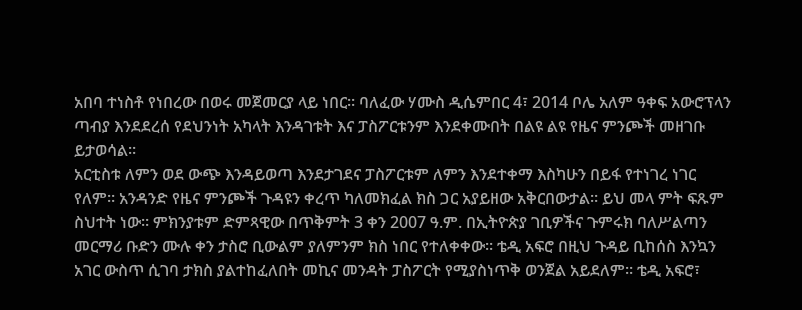አበባ ተነስቶ የነበረው በወሩ መጀመርያ ላይ ነበር። ባለፈው ሃሙስ ዲሴምበር 4፣ 2014 ቦሌ አለም ዓቀፍ አውሮፕላን ጣብያ እንደደረሰ የደህንነት አካላት እንዳገቱት እና ፓስፖርቱንም እንደቀሙበት በልዩ ልዩ የዜና ምንጮች መዘገቡ ይታወሳል።
አርቲስቱ ለምን ወደ ውጭ እንዳይወጣ እንደታገደና ፓስፖርቱም ለምን እንደተቀማ እስካሁን በይፋ የተነገረ ነገር የለም። አንዳንድ የዜና ምንጮች ጉዳዩን ቀረጥ ካለመክፈል ክስ ጋር አያይዘው አቅርበውታል። ይህ መላ ምት ፍጹም ስህተት ነው። ምክንያቱም ድምጻዊው በጥቅምት 3 ቀን 2007 ዓ.ም. በኢትዮጵያ ገቢዎችና ጉምሩክ ባለሥልጣን መርማሪ ቡድን ሙሉ ቀን ታስሮ ቢውልም ያለምንም ክስ ነበር የተለቀቀው። ቴዲ አፍሮ በዚህ ጉዳይ ቢከሰስ እንኳን አገር ውስጥ ሲገባ ታክስ ያልተከፈለበት መኪና መንዳት ፓስፖርት የሚያስነጥቅ ወንጀል አይደለም። ቴዲ አፍሮ፣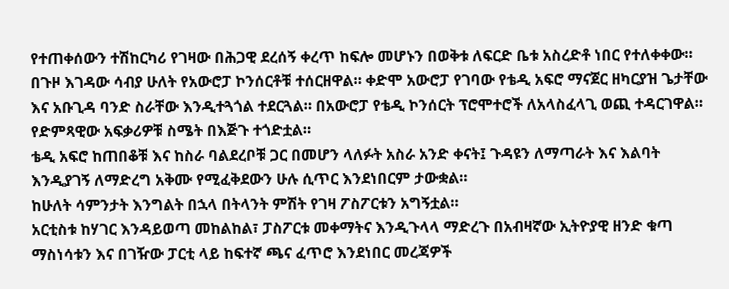የተጠቀሰውን ተሽከርካሪ የገዛው በሕጋዊ ደረሰኝ ቀረጥ ከፍሎ መሆኑን በወቅቱ ለፍርድ ቤቱ አስረድቶ ነበር የተለቀቀው።
በጉዞ እገዳው ሳብያ ሁለት የአውሮፓ ኮንሰርቶቹ ተሰርዘዋል። ቀድሞ አውሮፓ የገባው የቴዲ አፍሮ ማናጀር ዘካርያዝ ጌታቸው እና አቡጊዳ ባንድ ስራቸው እንዲተጓጎል ተደርጓል። በአውሮፓ የቴዲ ኮንሰርት ፕሮሞተሮች ለአላስፈላጊ ወጪ ተዳርገዋል። የድምጻዊው አፍቃሪዎቹ ስሜት በእጅጉ ተጎድቷል።
ቴዲ አፍሮ ከጠበቆቹ እና ከስራ ባልደረቦቹ ጋር በመሆን ላለፉት አስራ አንድ ቀናት፤ ጉዳዩን ለማጣራት እና እልባት እንዲያገኝ ለማድረግ አቅሙ የሚፈቅደውን ሁሉ ሲጥር እንደነበርም ታውቋል።
ከሁለት ሳምንታት እንግልት በኋላ በትላንት ምሽት የገዛ ፖስፖርቱን አግኝቷል።
አርቲስቱ ከሃገር እንዳይወጣ መከልከል፣ ፓስፖርቱ መቀማትና እንዲጉላላ ማድረጉ በአብዛኛው ኢትዮያዊ ዘንድ ቁጣ ማስነሳቱን እና በገዥው ፓርቲ ላይ ከፍተኛ ጫና ፈጥሮ እንደነበር መረጃዎች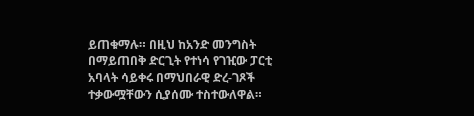ይጠቁማሉ። በዚህ ከአንድ መንግስት በማይጠበቅ ድርጊት የተነሳ የገዢው ፓርቲ አባላት ሳይቀሩ በማህበራዊ ድረ-ገጾች ተቃውሟቸውን ሲያሰሙ ተስተውለዋል።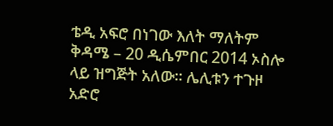ቴዲ አፍሮ በነገው እለት ማለትም ቅዳሜ – 20 ዲሴምበር 2014 ኦስሎ ላይ ዝግጅት አለው። ሌሊቱን ተጉዞ አድሮ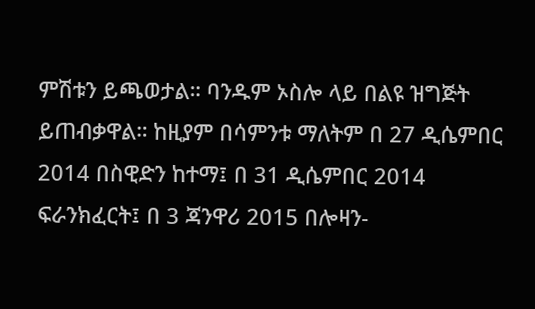ምሽቱን ይጫወታል። ባንዱም ኦስሎ ላይ በልዩ ዝግጅት ይጠብቃዋል። ከዚያም በሳምንቱ ማለትም በ 27 ዲሴምበር 2014 በስዊድን ከተማ፤ በ 31 ዲሴምበር 2014 ፍራንክፈርት፤ በ 3 ጃንዋሪ 2015 በሎዛን-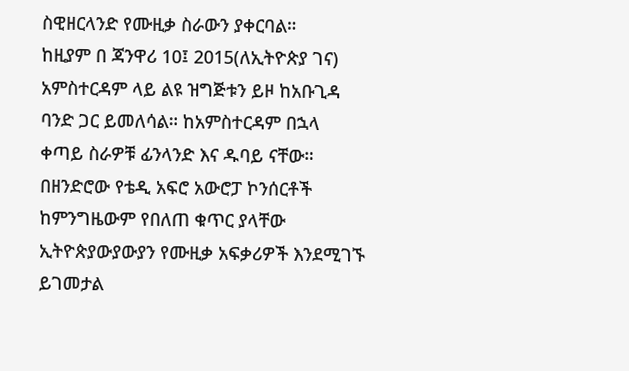ስዊዘርላንድ የሙዚቃ ስራውን ያቀርባል።
ከዚያም በ ጃንዋሪ 10፤ 2015(ለኢትዮጵያ ገና) አምስተርዳም ላይ ልዩ ዝግጅቱን ይዞ ከአቡጊዳ ባንድ ጋር ይመለሳል። ከአምስተርዳም በኋላ ቀጣይ ስራዎቹ ፊንላንድ እና ዱባይ ናቸው።
በዘንድሮው የቴዲ አፍሮ አውሮፓ ኮንሰርቶች ከምንግዜውም የበለጠ ቁጥር ያላቸው ኢትዮጵያውያውያን የሙዚቃ አፍቃሪዎች እንደሚገኙ ይገመታል